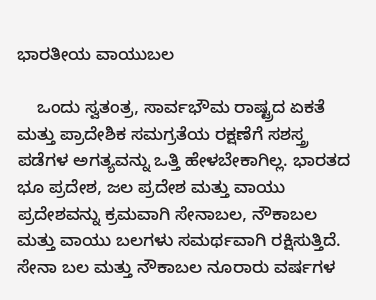ಭಾರತೀಯ ವಾಯುಬಲ

    ಒಂದು ಸ್ವತಂತ್ರ, ಸಾರ್ವಭೌಮ ರಾಷ್ಟ್ರದ ಏಕತೆ ಮತ್ತು ಪ್ರಾದೇಶಿಕ ಸಮಗ್ರತೆಯ ರಕ್ಷಣೆಗೆ ಸಶಸ್ತ್ರ ಪಡೆಗಳ ಅಗತ್ಯವನ್ನು ಒತ್ತಿ ಹೇಳಬೇಕಾಗಿಲ್ಲ. ಭಾರತದ ಭೂ ಪ್ರದೇಶ, ಜಲ ಪ್ರದೇಶ ಮತ್ತು ವಾಯು ಪ್ರದೇಶವನ್ನು ಕ್ರಮವಾಗಿ ಸೇನಾಬಲ, ನೌಕಾಬಲ ಮತ್ತು ವಾಯು ಬಲಗಳು ಸಮರ್ಥವಾಗಿ ರಕ್ಷಿಸುತ್ತಿದೆ. ಸೇನಾ ಬಲ ಮತ್ತು ನೌಕಾಬಲ ನೂರಾರು ವರ್ಷಗಳ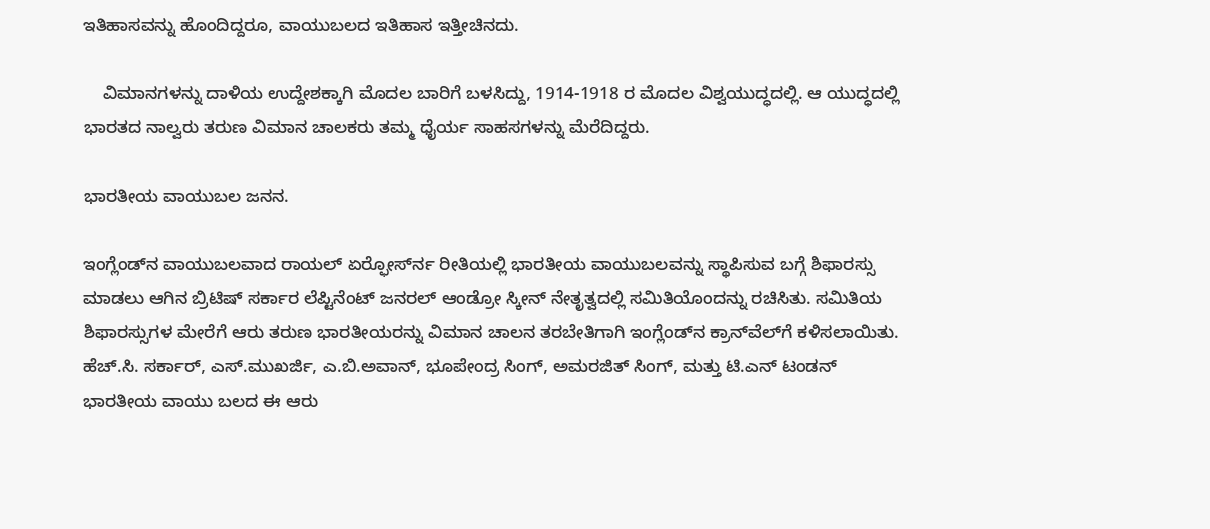ಇತಿಹಾಸವನ್ನು ಹೊಂದಿದ್ದರೂ, ವಾಯುಬಲದ ಇತಿಹಾಸ ಇತ್ತೀಚಿನದು.

    ವಿಮಾನಗಳನ್ನು ದಾಳಿಯ ಉದ್ದೇಶಕ್ಕಾಗಿ ಮೊದಲ ಬಾರಿಗೆ ಬಳಸಿದ್ದು, 1914-1918 ರ ಮೊದಲ ವಿಶ್ವಯುದ್ಧದಲ್ಲಿ. ಆ ಯುದ್ಧದಲ್ಲಿ ಭಾರತದ ನಾಲ್ವರು ತರುಣ ವಿಮಾನ ಚಾಲಕರು ತಮ್ಮ ಧೈರ್ಯ ಸಾಹಸಗಳನ್ನು ಮೆರೆದಿದ್ದರು.

ಭಾರತೀಯ ವಾಯುಬಲ ಜನನ.

ಇಂಗ್ಲೆಂಡ್‍ನ ವಾಯುಬಲವಾದ ರಾಯಲ್ ಏರ್‍ಫೋರ್ಸ್‍ನ ರೀತಿಯಲ್ಲಿ ಭಾರತೀಯ ವಾಯುಬಲವನ್ನು ಸ್ಥಾಪಿಸುವ ಬಗ್ಗೆ ಶಿಫಾರಸ್ಸು ಮಾಡಲು ಆಗಿನ ಬ್ರಿಟಿಷ್ ಸರ್ಕಾರ ಲೆಪ್ಟಿನೆಂಟ್ ಜನರಲ್ ಆಂಡ್ರೋ ಸ್ಕೀನ್ ನೇತೃತ್ವದಲ್ಲಿ ಸಮಿತಿಯೊಂದನ್ನು ರಚಿಸಿತು. ಸಮಿತಿಯ ಶಿಫಾರಸ್ಸುಗಳ ಮೇರೆಗೆ ಆರು ತರುಣ ಭಾರತೀಯರನ್ನು ವಿಮಾನ ಚಾಲನ ತರಬೇತಿಗಾಗಿ ಇಂಗ್ಲೆಂಡ್‍ನ ಕ್ರಾನ್‍ವೆಲ್‍ಗೆ ಕಳಿಸಲಾಯಿತು. ಹೆಚ್.ಸಿ. ಸರ್ಕಾರ್, ಎಸ್.ಮುಖರ್ಜಿ, ಎ.ಬಿ.ಅವಾನ್, ಭೂಪೇಂದ್ರ ಸಿಂಗ್, ಅಮರಜಿತ್ ಸಿಂಗ್, ಮತ್ತು ಟಿ.ಎನ್ ಟಂಡನ್ ಭಾರತೀಯ ವಾಯು ಬಲದ ಈ ಆರು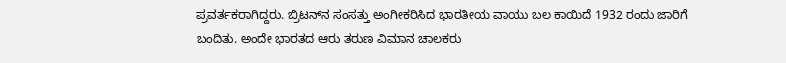ಪ್ರವರ್ತಕರಾಗಿದ್ದರು. ಬ್ರಿಟನ್‍ನ ಸಂಸತ್ತು ಅಂಗೀಕರಿಸಿದ ಭಾರತೀಯ ವಾಯು ಬಲ ಕಾಯಿದೆ 1932 ರಂದು ಜಾರಿಗೆ ಬಂದಿತು. ಅಂದೇ ಭಾರತದ ಆರು ತರುಣ ವಿಮಾನ ಚಾಲಕರು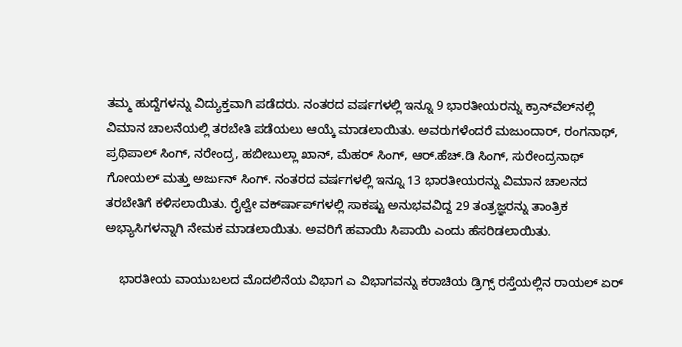ತಮ್ಮ ಹುದ್ದೆಗಳನ್ನು ವಿದ್ಯುಕ್ತವಾಗಿ ಪಡೆದರು. ನಂತರದ ವರ್ಷಗಳಲ್ಲಿ ಇನ್ನೂ 9 ಭಾರತೀಯರನ್ನು ಕ್ರಾನ್‍ವೆಲ್‍ನಲ್ಲಿ ವಿಮಾನ ಚಾಲನೆಯಲ್ಲಿ ತರಬೇತಿ ಪಡೆಯಲು ಆಯ್ಕೆ ಮಾಡಲಾಯಿತು. ಅವರುಗಳೆಂದರೆ ಮಜುಂದಾರ್, ರಂಗನಾಥ್, ಪ್ರಥಿಪಾಲ್ ಸಿಂಗ್, ನರೇಂದ್ರ, ಹಬೀಬುಲ್ಲಾ ಖಾನ್, ಮೆಹರ್ ಸಿಂಗ್, ಆರ್.ಹೆಚ್.ಡಿ ಸಿಂಗ್, ಸುರೇಂದ್ರನಾಥ್ ಗೋಯಲ್ ಮತ್ತು ಅರ್ಜುನ್ ಸಿಂಗ್. ನಂತರದ ವರ್ಷಗಳಲ್ಲಿ ಇನ್ನೂ 13 ಭಾರತೀಯರನ್ನು ವಿಮಾನ ಚಾಲನದ ತರಬೇತಿಗೆ ಕಳಿಸಲಾಯಿತು. ರೈಲ್ವೇ ವರ್ಕ್‍ಷಾಪ್‍ಗಳಲ್ಲಿ ಸಾಕಷ್ಟು ಅನುಭವವಿದ್ದ 29 ತಂತ್ರಜ್ಞರನ್ನು ತಾಂತ್ರಿಕ ಅಭ್ಯಾಸಿಗಳನ್ನಾಗಿ ನೇಮಕ ಮಾಡಲಾಯಿತು. ಅವರಿಗೆ ಹವಾಯಿ ಸಿಪಾಯಿ ಎಂದು ಹೆಸರಿಡಲಾಯಿತು.

    ಭಾರತೀಯ ವಾಯುಬಲದ ಮೊದಲಿನೆಯ ವಿಭಾಗ ಎ ವಿಭಾಗವನ್ನು ಕರಾಚಿಯ ಡ್ರಿಗ್ಸ್ ರಸ್ತೆಯಲ್ಲಿನ ರಾಯಲ್ ಏರ್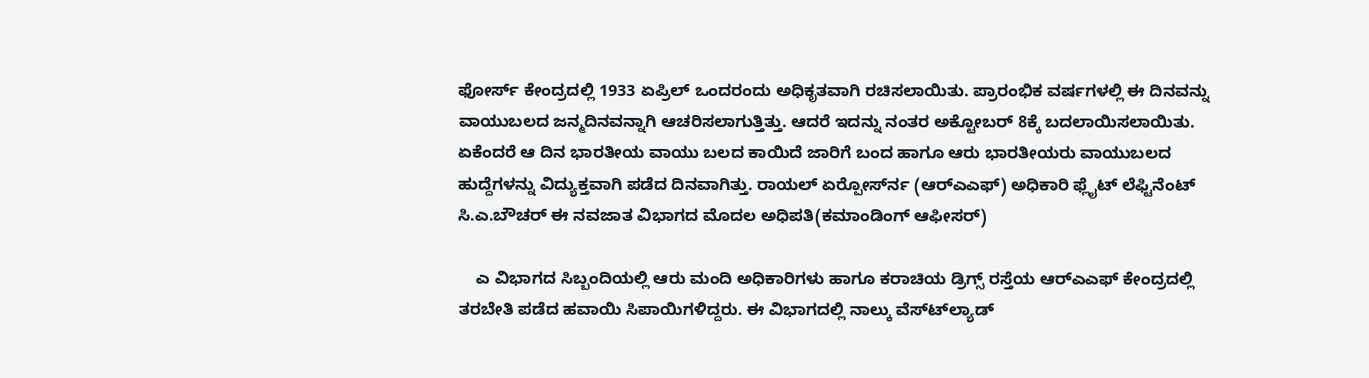ಫೋರ್ಸ್ ಕೇಂದ್ರದಲ್ಲಿ 1933 ಏಪ್ರಿಲ್ ಒಂದರಂದು ಅಧಿಕೃತವಾಗಿ ರಚಿಸಲಾಯಿತು. ಪ್ರಾರಂಭಿಕ ವರ್ಷಗಳಲ್ಲಿ ಈ ದಿನವನ್ನು ವಾಯುಬಲದ ಜನ್ಮದಿನವನ್ನಾಗಿ ಆಚರಿಸಲಾಗುತ್ತಿತ್ತು. ಆದರೆ ಇದನ್ನು ನಂತರ ಅಕ್ಟೋಬರ್ 8ಕ್ಕೆ ಬದಲಾಯಿಸಲಾಯಿತು. ಏಕೆಂದರೆ ಆ ದಿನ ಭಾರತೀಯ ವಾಯು ಬಲದ ಕಾಯಿದೆ ಜಾರಿಗೆ ಬಂದ ಹಾಗೂ ಆರು ಭಾರತೀಯರು ವಾಯುಬಲದ ಹುದ್ದೆಗಳನ್ನು ವಿದ್ಯುಕ್ತವಾಗಿ ಪಡೆದ ದಿನವಾಗಿತ್ತು. ರಾಯಲ್ ಏರ್‍ಪೋರ್ಸ್‍ನ (ಆರ್‍ಎಎಫ್) ಅಧಿಕಾರಿ ಫ್ಲೈಟ್ ಲೆಫ್ಟಿನೆಂಟ್ ಸಿ.ಎ.ಬೌಚರ್ ಈ ನವಜಾತ ವಿಭಾಗದ ಮೊದಲ ಅಧಿಪತಿ(ಕಮಾಂಡಿಂಗ್ ಆಫೀಸರ್)

    ಎ ವಿಭಾಗದ ಸಿಬ್ಬಂದಿಯಲ್ಲಿ ಆರು ಮಂದಿ ಅಧಿಕಾರಿಗಳು ಹಾಗೂ ಕರಾಚಿಯ ಡ್ರಿಗ್ಸ್ ರಸ್ತೆಯ ಆರ್‍ಎಎಫ್ ಕೇಂದ್ರದಲ್ಲಿ ತರಬೇತಿ ಪಡೆದ ಹವಾಯಿ ಸಿಪಾಯಿಗಳಿದ್ದರು. ಈ ವಿಭಾಗದಲ್ಲಿ ನಾಲ್ಕು ವೆಸ್ಟ್‍ಲ್ಯಾಡ್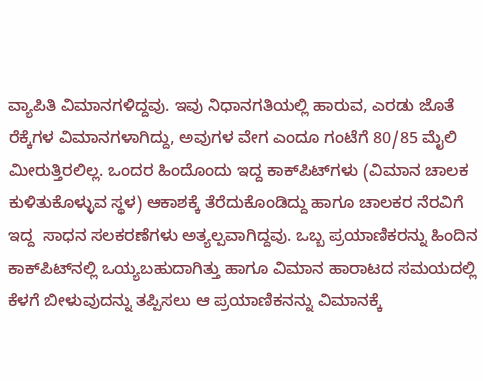ವ್ಯಾಪಿತಿ ವಿಮಾನಗಳಿದ್ದವು. ಇವು ನಿಧಾನಗತಿಯಲ್ಲಿ ಹಾರುವ, ಎರಡು ಜೊತೆ ರೆಕ್ಕೆಗಳ ವಿಮಾನಗಳಾಗಿದ್ದು, ಅವುಗಳ ವೇಗ ಎಂದೂ ಗಂಟೆಗೆ 80/85 ಮೈಲಿ ಮೀರುತ್ತಿರಲಿಲ್ಲ. ಒಂದರ ಹಿಂದೊಂದು ಇದ್ದ ಕಾಕ್‍ಪಿಟ್‍ಗಳು (ವಿಮಾನ ಚಾಲಕ ಕುಳಿತುಕೊಳ್ಳುವ ಸ್ಥಳ) ಆಕಾಶಕ್ಕೆ ತೆರೆದುಕೊಂಡಿದ್ದು ಹಾಗೂ ಚಾಲಕರ ನೆರವಿಗೆ ಇದ್ದ  ಸಾಧನ ಸಲಕರಣೆಗಳು ಅತ್ಯಲ್ಪವಾಗಿದ್ದವು. ಒಬ್ಬ ಪ್ರಯಾಣಿಕರನ್ನು ಹಿಂದಿನ ಕಾಕ್‍ಪಿಟ್‍ನಲ್ಲಿ ಒಯ್ಯಬಹುದಾಗಿತ್ತು ಹಾಗೂ ವಿಮಾನ ಹಾರಾಟದ ಸಮಯದಲ್ಲಿ ಕೆಳಗೆ ಬೀಳುವುದನ್ನು ತಪ್ಪಿಸಲು ಆ ಪ್ರಯಾಣಿಕನನ್ನು ವಿಮಾನಕ್ಕೆ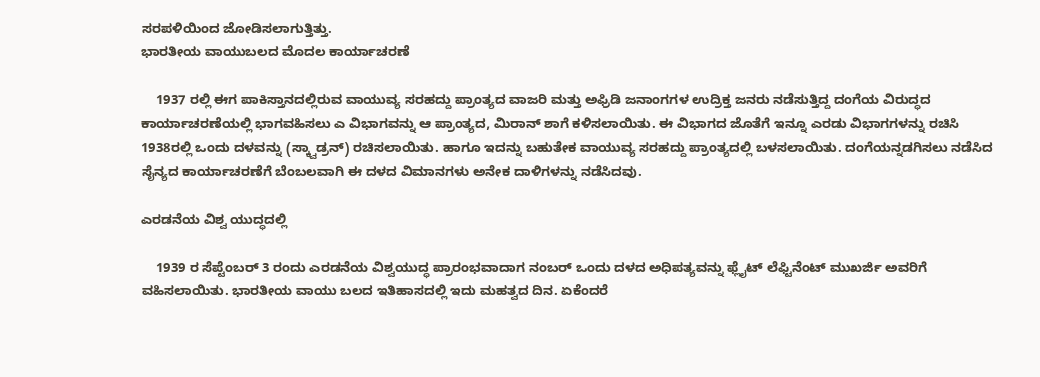ಸರಪಳಿಯಿಂದ ಜೋಡಿಸಲಾಗುತ್ತಿತ್ತು.
ಭಾರತೀಯ ವಾಯುಬಲದ ಮೊದಲ ಕಾರ್ಯಾಚರಣೆ

    1937 ರಲ್ಲಿ ಈಗ ಪಾಕಿಸ್ತಾನದಲ್ಲಿರುವ ವಾಯುವ್ಯ ಸರಹದ್ದು ಪ್ರಾಂತ್ಯದ ವಾಜರಿ ಮತ್ತು ಅಫ್ರಿಡಿ ಜನಾಂಗಗಳ ಉದ್ರಿಕ್ತ ಜನರು ನಡೆಸುತ್ತಿದ್ದ ದಂಗೆಯ ವಿರುದ್ಧದ ಕಾರ್ಯಾಚರಣೆಯಲ್ಲಿ ಭಾಗವಹಿಸಲು ಎ ವಿಭಾಗವನ್ನು ಆ ಪ್ರಾಂತ್ಯದ, ಮಿರಾನ್ ಶಾಗೆ ಕಳಿಸಲಾಯಿತು. ಈ ವಿಭಾಗದ ಜೊತೆಗೆ ಇನ್ನೂ ಎರಡು ವಿಭಾಗಗಳನ್ನು ರಚಿಸಿ 1938ರಲ್ಲಿ ಒಂದು ದಳವನ್ನು (ಸ್ಕ್ವಾಡ್ರನ್) ರಚಿಸಲಾಯಿತು. ಹಾಗೂ ಇದನ್ನು ಬಹುತೇಕ ವಾಯುವ್ಯ ಸರಹದ್ದು ಪ್ರಾಂತ್ಯದಲ್ಲಿ ಬಳಸಲಾಯಿತು. ದಂಗೆಯನ್ನಡಗಿಸಲು ನಡೆಸಿದ ಸೈನ್ಯದ ಕಾರ್ಯಾಚರಣೆಗೆ ಬೆಂಬಲವಾಗಿ ಈ ದಳದ ವಿಮಾನಗಳು ಅನೇಕ ದಾಳಿಗಳನ್ನು ನಡೆಸಿದವು.

ಎರಡನೆಯ ವಿಶ್ವ ಯುದ್ಧದಲ್ಲಿ

    1939 ರ ಸೆಪ್ಟೆಂಬರ್ 3 ರಂದು ಎರಡನೆಯ ವಿಶ್ವಯುದ್ಧ ಪ್ರಾರಂಭವಾದಾಗ ನಂಬರ್ ಒಂದು ದಳದ ಅಧಿಪತ್ಯವನ್ನು ಫ್ಲೈಟ್ ಲೆಫ್ಟಿನೆಂಟ್ ಮುಖರ್ಜಿ ಅವರಿಗೆ ವಹಿಸಲಾಯಿತು. ಭಾರತೀಯ ವಾಯು ಬಲದ ಇತಿಹಾಸದಲ್ಲಿ ಇದು ಮಹತ್ವದ ದಿನ. ಏಕೆಂದರೆ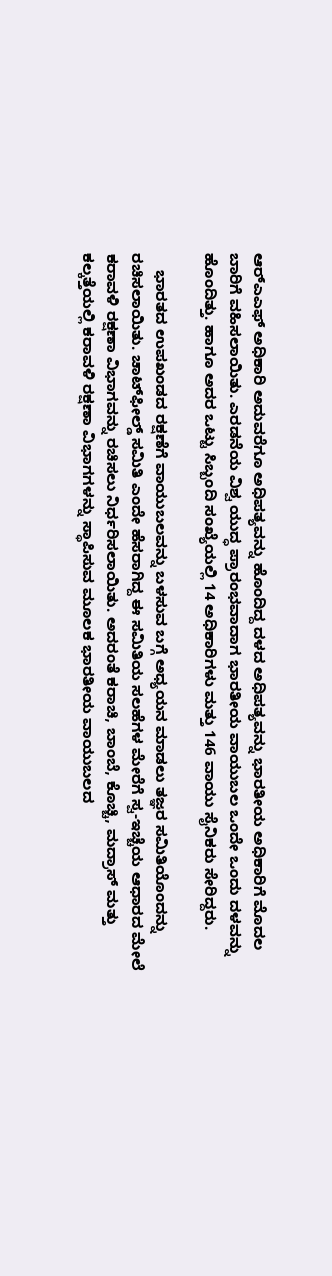ಆರ್‍ಎಎಫ್ ಅಧಿಕಾರಿ ಅದುವರೆಗೂ ಅಧಿಪತ್ಯವನ್ನು ಹೊಂದಿದ್ದ ದಳದ ಅಧಿಪತ್ಯವನ್ನು ಭಾರತೀಯ ಅಧಿಕಾರಿಗೆ ಮೊದಲ ಬಾರಿಗೆ ವಹಿಸಲಾಯಿತು. ಎರಡನೆಯ ವಿಶ್ವ ಯುದ್ಧ ಪ್ರಾರಂಭವಾದಾಗ ಭಾರತೀಯ ವಾಯುಬಲ ಒಂದೇ ಒಂದು ದಳವನ್ನು ಹೊಂದಿತ್ತು. ಹಾಗೂ ಅದರ ಒಟ್ಟು ಸಿಬ್ಬಂದಿ ಸಂಖ್ಯೆಯಲ್ಲಿ 14 ಅಧಿಕಾರಿಗಳು ಮತ್ತು 146 ವಾಯು ಸೈನಿಕರು ಸೇರಿದ್ದರು.

    ಭಾರತದ ಉಪಖಂಡದ ರಕ್ಷಣೆಗೆ ವಾಯುಬಲವನ್ನು ಬಳಸುವ ಬಗ್ಗೆ ಅಧ್ಯಯನ ಮಾಡಲು ತಜ್ಞರ ಸಮಿತಿಯೊಂದನ್ನು ರಚಿಸಲಾಯಿತು. ಚಾಟ್‍ಫೀಲ್ಡ್ ಸಮಿತಿ ಎಂದೇ ಹೆಸರಾಗಿದ್ದ ಈ ಸಮಿತಿಯ ಸಲಹೆಗಳ ಮೇರೆಗೆ ಸ್ವ-ಇಚ್ಚೆಯ ಆಧಾರದ ಮೇಲೆ ಕರಾವಳಿ ರಕ್ಷಣಾ ವಿಭಾಗವನ್ನು ರಚಿಸಲು ನಿರ್ಧರಿಸಲಾಯಿತು. ಅದರಂತೆ ಕರಾಚಿ, ಬಾಂಬೆ, ಕೊಚ್ಚಿ, ಮದ್ರಾಸ್ ಮತ್ತು ಕಲ್ಕತ್ತೆಯಲ್ಲಿ ಕರಾವಳಿ ರಕ್ಷಣಾ ವಿಭಾಗಗಳನ್ನು ಸ್ಥಾಪಿಸುವ ಮೂಲಕ ಭಾರತೀಯ ವಾಯುಬಲದ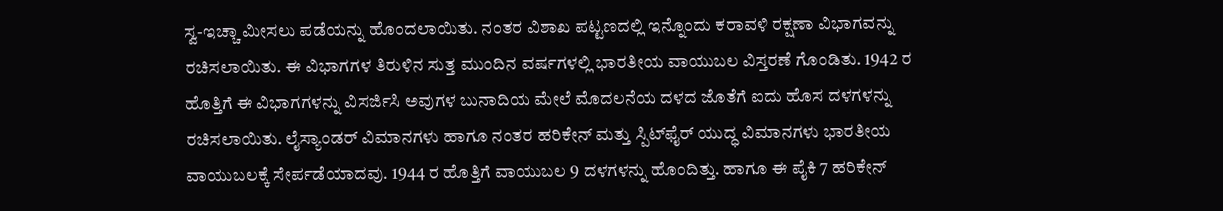ಸ್ವ-ಇಚ್ಚಾ ಮೀಸಲು ಪಡೆಯನ್ನು ಹೊಂದಲಾಯಿತು. ನಂತರ ವಿಶಾಖ ಪಟ್ಟಣದಲ್ಲಿ ಇನ್ನೊಂದು ಕರಾವಳಿ ರಕ್ಷಣಾ ವಿಭಾಗವನ್ನು ರಚಿಸಲಾಯಿತು. ಈ ವಿಭಾಗಗಳ ತಿರುಳಿನ ಸುತ್ತ ಮುಂದಿನ ವರ್ಷಗಳಲ್ಲಿ ಭಾರತೀಯ ವಾಯುಬಲ ವಿಸ್ತರಣೆ ಗೊಂಡಿತು. 1942 ರ ಹೊತ್ತಿಗೆ ಈ ವಿಭಾಗಗಳನ್ನು ವಿಸರ್ಜಿಸಿ ಅವುಗಳ ಬುನಾದಿಯ ಮೇಲೆ ಮೊದಲನೆಯ ದಳದ ಜೊತೆಗೆ ಐದು ಹೊಸ ದಳಗಳನ್ನು ರಚಿಸಲಾಯಿತು. ಲೈಸ್ಯಾಂಡರ್ ವಿಮಾನಗಳು ಹಾಗೂ ನಂತರ ಹರಿಕೇನ್ ಮತ್ತು ಸ್ಪಿಟ್‍ಫೈರ್ ಯುದ್ಧ ವಿಮಾನಗಳು ಭಾರತೀಯ ವಾಯುಬಲಕ್ಕೆ ಸೇರ್ಪಡೆಯಾದವು. 1944 ರ ಹೊತ್ತಿಗೆ ವಾಯುಬಲ 9 ದಳಗಳನ್ನು ಹೊಂದಿತ್ತು. ಹಾಗೂ ಈ ಪೈಕಿ 7 ಹರಿಕೇನ್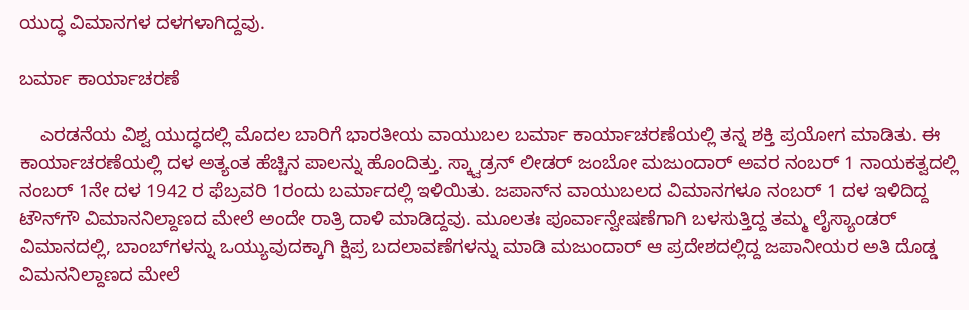ಯುದ್ಧ ವಿಮಾನಗಳ ದಳಗಳಾಗಿದ್ದವು.

ಬರ್ಮಾ ಕಾರ್ಯಾಚರಣೆ

    ಎರಡನೆಯ ವಿಶ್ವ ಯುದ್ಧದಲ್ಲಿ ಮೊದಲ ಬಾರಿಗೆ ಭಾರತೀಯ ವಾಯುಬಲ ಬರ್ಮಾ ಕಾರ್ಯಾಚರಣೆಯಲ್ಲಿ ತನ್ನ ಶಕ್ತಿ ಪ್ರಯೋಗ ಮಾಡಿತು. ಈ ಕಾರ್ಯಾಚರಣೆಯಲ್ಲಿ ದಳ ಅತ್ಯಂತ ಹೆಚ್ಚಿನ ಪಾಲನ್ನು ಹೊಂದಿತ್ತು. ಸ್ಕ್ವಾಡ್ರನ್ ಲೀಡರ್ ಜಂಬೋ ಮಜುಂದಾರ್ ಅವರ ನಂಬರ್ 1 ನಾಯಕತ್ವದಲ್ಲಿ ನಂಬರ್ 1ನೇ ದಳ 1942 ರ ಫೆಬ್ರವರಿ 1ರಂದು ಬರ್ಮಾದಲ್ಲಿ ಇಳಿಯಿತು. ಜಪಾನ್‍ನ ವಾಯುಬಲದ ವಿಮಾನಗಳೂ ನಂಬರ್ 1 ದಳ ಇಳಿದಿದ್ದ ಟೌನ್‍ಗೌ ವಿಮಾನನಿಲ್ದಾಣದ ಮೇಲೆ ಅಂದೇ ರಾತ್ರಿ ದಾಳಿ ಮಾಡಿದ್ದವು. ಮೂಲತಃ ಪೂರ್ವಾನ್ವೇಷಣೆಗಾಗಿ ಬಳಸುತ್ತಿದ್ದ ತಮ್ಮ ಲೈಸ್ಯಾಂಡರ್ ವಿಮಾನದಲ್ಲಿ, ಬಾಂಬ್‍ಗಳನ್ನು ಒಯ್ಯುವುದಕ್ಕಾಗಿ ಕ್ಷಿಪ್ರ ಬದಲಾವಣೆಗಳನ್ನು ಮಾಡಿ ಮಜುಂದಾರ್ ಆ ಪ್ರದೇಶದಲ್ಲಿದ್ದ ಜಪಾನೀಯರ ಅತಿ ದೊಡ್ಡ ವಿಮನನಿಲ್ದಾಣದ ಮೇಲೆ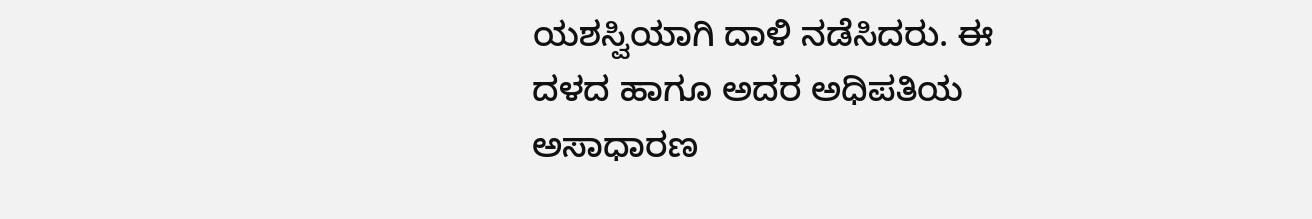ಯಶಸ್ವಿಯಾಗಿ ದಾಳಿ ನಡೆಸಿದರು. ಈ ದಳದ ಹಾಗೂ ಅದರ ಅಧಿಪತಿಯ ಅಸಾಧಾರಣ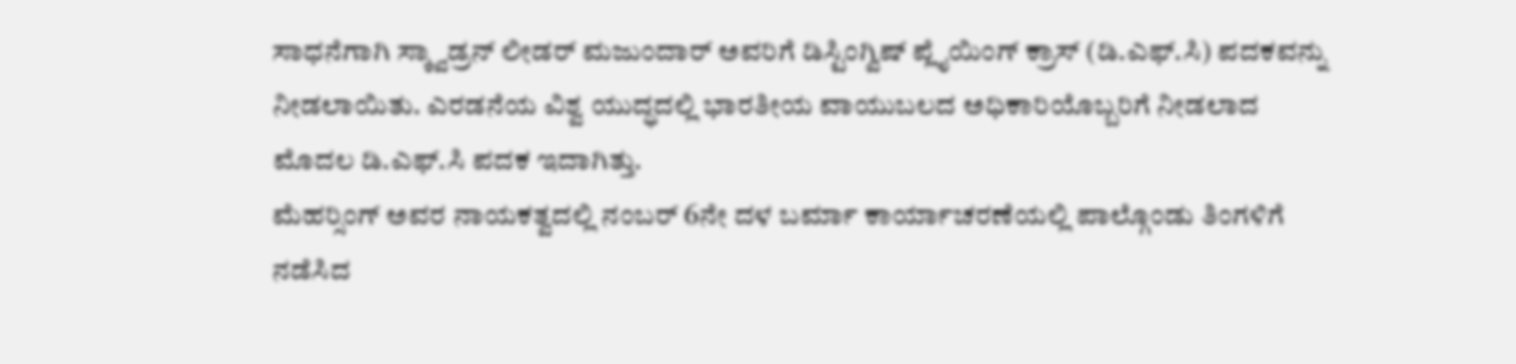ಸಾಧನೆಗಾಗಿ ಸ್ಕ್ವಾಡ್ರನ್ ಲೀಡರ್ ಮಜುಂದಾರ್ ಅವರಿಗೆ ಡಿಸ್ಟಿಂಗ್ವಿಷ್ ಪ್ಲೈಯಿಂಗ್ ಕ್ರಾಸ್ (ಡಿ.ಎಫ್.ಸಿ) ಪದಕವನ್ನು ನೀಡಲಾಯಿತು. ಎರಡನೆಯ ವಿಶ್ವ ಯುದ್ಧದಲ್ಲಿ ಭಾರತೀಯ ವಾಯುಬಲದ ಅಧಿಕಾರಿಯೊಬ್ಬರಿಗೆ ನೀಡಲಾದ ಮೊದಲ ಡಿ.ಎಫ್.ಸಿ ಪದಕ ಇದಾಗಿತ್ತು.
ಮೆಹರ್‍ಸಿಂಗ್ ಅವರ ನಾಯಕತ್ವದಲ್ಲಿ ನಂಬರ್ 6ನೇ ದಳ ಬರ್ಮಾ ಕಾರ್ಯಾಚರಣೆಯಲ್ಲಿ ಪಾಲ್ಗೊಂಡು ತಿಂಗಳಿಗೆ ನಡೆಸಿದ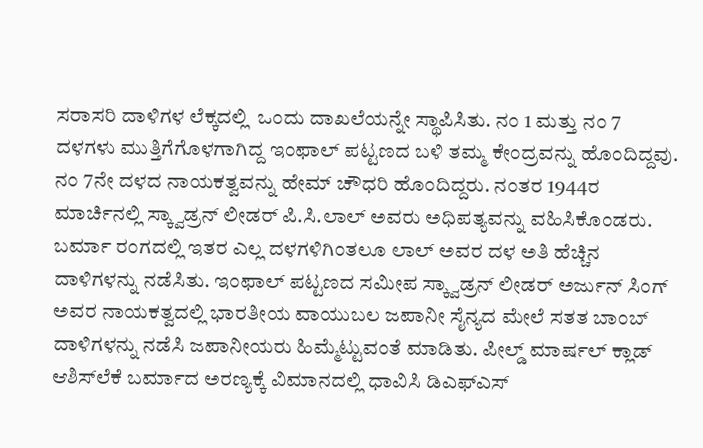ಸರಾಸರಿ ದಾಳಿಗಳ ಲೆಕ್ಕದಲ್ಲಿ  ಒಂದು ದಾಖಲೆಯನ್ನೇ ಸ್ಥಾಪಿಸಿತು. ನಂ 1 ಮತ್ತು ನಂ 7 ದಳಗಳು ಮುತ್ತಿಗೆಗೊಳಗಾಗಿದ್ದ ಇಂಫಾಲ್ ಪಟ್ಟಣದ ಬಳಿ ತಮ್ಮ ಕೇಂದ್ರವನ್ನು ಹೊಂದಿದ್ದವು. ನಂ 7ನೇ ದಳದ ನಾಯಕತ್ವವನ್ನು ಹೇಮ್ ಚೌಧರಿ ಹೊಂದಿದ್ದರು. ನಂತರ 1944ರ ಮಾರ್ಚಿನಲ್ಲಿ ಸ್ಕ್ವಾಡ್ರನ್ ಲೀಡರ್ ಪಿ.ಸಿ.ಲಾಲ್ ಅವರು ಅಧಿಪತ್ಯವನ್ನು ವಹಿಸಿಕೊಂಡರು. ಬರ್ಮಾ ರಂಗದಲ್ಲಿ ಇತರ ಎಲ್ಲ ದಳಗಳಿಗಿಂತಲೂ ಲಾಲ್ ಅವರ ದಳ ಅತಿ ಹೆಚ್ಚಿನ ದಾಳಿಗಳನ್ನು ನಡೆಸಿತು. ಇಂಫಾಲ್ ಪಟ್ಟಣದ ಸಮೀಪ ಸ್ಕ್ವಾಡ್ರನ್ ಲೀಡರ್ ಅರ್ಜುನ್ ಸಿಂಗ್ ಅವರ ನಾಯಕತ್ವದಲ್ಲಿ ಭಾರತೀಯ ವಾಯುಬಲ ಜಪಾನೀ ಸೈನ್ಯದ ಮೇಲೆ ಸತತ ಬಾಂಬ್ ದಾಳಿಗಳನ್ನು ನಡೆಸಿ ಜಪಾನೀಯರು ಹಿಮ್ಮೆಟ್ಟುವಂತೆ ಮಾಡಿತು. ಪೀಲ್ಡ್ ಮಾರ್ಷಲ್ ಕ್ಲಾಡ್ ಆಶಿಸ್‍ಲೆಕೆ ಬರ್ಮಾದ ಅರಣ್ಯಕ್ಕೆ ವಿಮಾನದಲ್ಲಿ ಧಾವಿಸಿ ಡಿಎಫ್‍ಎಸ್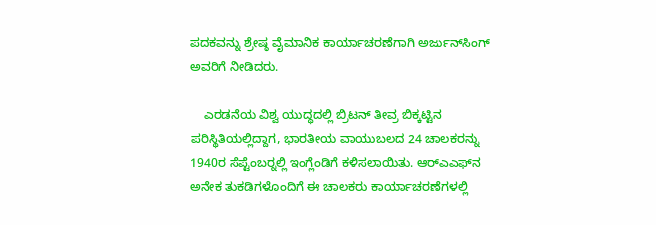ಪದಕವನ್ನು ಶ್ರೇಷ್ಠ ವೈಮಾನಿಕ ಕಾರ್ಯಾಚರಣೆಗಾಗಿ ಅರ್ಜುನ್‍ಸಿಂಗ್ ಅವರಿಗೆ ನೀಡಿದರು.

    ಎರಡನೆಯ ವಿಶ್ವ ಯುದ್ಧದಲ್ಲಿ ಬ್ರಿಟನ್ ತೀವ್ರ ಬಿಕ್ಕಟ್ಟಿನ ಪರಿಸ್ಥಿತಿಯಲ್ಲಿದ್ದಾಗ, ಭಾರತೀಯ ವಾಯುಬಲದ 24 ಚಾಲಕರನ್ನು 1940ರ ಸೆಪ್ಟೆಂಬರ್‍ನಲ್ಲಿ ಇಂಗ್ಲೆಂಡಿಗೆ ಕಳಿಸಲಾಯಿತು. ಆರ್‍ಎಎಫ್‍ನ ಅನೇಕ ತುಕಡಿಗಳೊಂದಿಗೆ ಈ ಚಾಲಕರು ಕಾರ್ಯಾಚರಣೆಗಳಲ್ಲಿ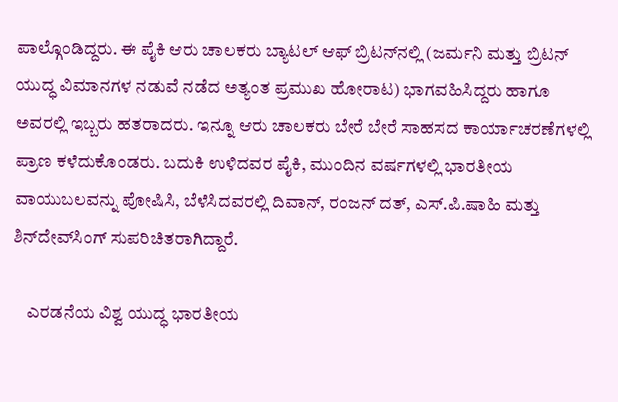ಪಾಲ್ಗೊಂಡಿದ್ದರು. ಈ ಪೈಕಿ ಆರು ಚಾಲಕರು ಬ್ಯಾಟಲ್ ಆಫ್ ಬ್ರಿಟನ್‍ನಲ್ಲಿ (ಜರ್ಮನಿ ಮತ್ತು ಬ್ರಿಟನ್ ಯುದ್ಧ ವಿಮಾನಗಳ ನಡುವೆ ನಡೆದ ಅತ್ಯಂತ ಪ್ರಮುಖ ಹೋರಾಟ) ಭಾಗವಹಿಸಿದ್ದರು ಹಾಗೂ ಅವರಲ್ಲಿ ಇಬ್ಬರು ಹತರಾದರು. ಇನ್ನೂ ಆರು ಚಾಲಕರು ಬೇರೆ ಬೇರೆ ಸಾಹಸದ ಕಾರ್ಯಾಚರಣೆಗಳಲ್ಲಿ ಪ್ರಾಣ ಕಳೆದುಕೊಂಡರು. ಬದುಕಿ ಉಳಿದವರ ಪೈಕಿ, ಮುಂದಿನ ವರ್ಷಗಳಲ್ಲಿ ಭಾರತೀಯ ವಾಯುಬಲವನ್ನು ಪೋಷಿಸಿ, ಬೆಳೆಸಿದವರಲ್ಲಿ ದಿವಾನ್, ರಂಜನ್ ದತ್, ಎಸ್.ಪಿ.ಷಾಹಿ ಮತ್ತು ಶಿನ್‍ದೇವ್‍ಸಿಂಗ್ ಸುಪರಿಚಿತರಾಗಿದ್ದಾರೆ.

    ಎರಡನೆಯ ವಿಶ್ವ ಯುದ್ಧ ಭಾರತೀಯ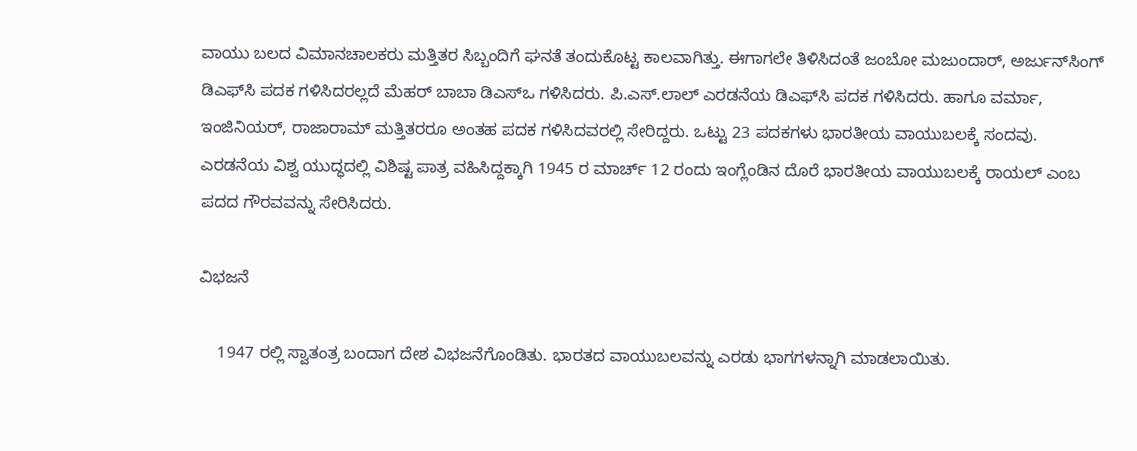ವಾಯು ಬಲದ ವಿಮಾನಚಾಲಕರು ಮತ್ತಿತರ ಸಿಬ್ಬಂದಿಗೆ ಘನತೆ ತಂದುಕೊಟ್ಟ ಕಾಲವಾಗಿತ್ತು. ಈಗಾಗಲೇ ತಿಳಿಸಿದಂತೆ ಜಂಬೋ ಮಜುಂದಾರ್, ಅರ್ಜುನ್‍ಸಿಂಗ್ ಡಿಎಫ್‍ಸಿ ಪದಕ ಗಳಿಸಿದರಲ್ಲದೆ ಮೆಹರ್ ಬಾಬಾ ಡಿಎಸ್‍ಒ ಗಳಿಸಿದರು. ಪಿ.ಎಸ್.ಲಾಲ್ ಎರಡನೆಯ ಡಿಎಫ್‍ಸಿ ಪದಕ ಗಳಿಸಿದರು. ಹಾಗೂ ವರ್ಮಾ, ಇಂಜಿನಿಯರ್, ರಾಜಾರಾಮ್ ಮತ್ತಿತರರೂ ಅಂತಹ ಪದಕ ಗಳಿಸಿದವರಲ್ಲಿ ಸೇರಿದ್ದರು. ಒಟ್ಟು 23 ಪದಕಗಳು ಭಾರತೀಯ ವಾಯುಬಲಕ್ಕೆ ಸಂದವು. ಎರಡನೆಯ ವಿಶ್ವ ಯುದ್ಧದಲ್ಲಿ ವಿಶಿಷ್ಟ ಪಾತ್ರ ವಹಿಸಿದ್ದಕ್ಕಾಗಿ 1945 ರ ಮಾರ್ಚ್ 12 ರಂದು ಇಂಗ್ಲೆಂಡಿನ ದೊರೆ ಭಾರತೀಯ ವಾಯುಬಲಕ್ಕೆ ರಾಯಲ್ ಎಂಬ ಪದದ ಗೌರವವನ್ನು ಸೇರಿಸಿದರು.

ವಿಭಜನೆ

    1947 ರಲ್ಲಿ ಸ್ವಾತಂತ್ರ ಬಂದಾಗ ದೇಶ ವಿಭಜನೆಗೊಂಡಿತು. ಭಾರತದ ವಾಯುಬಲವನ್ನು ಎರಡು ಭಾಗಗಳನ್ನಾಗಿ ಮಾಡಲಾಯಿತು.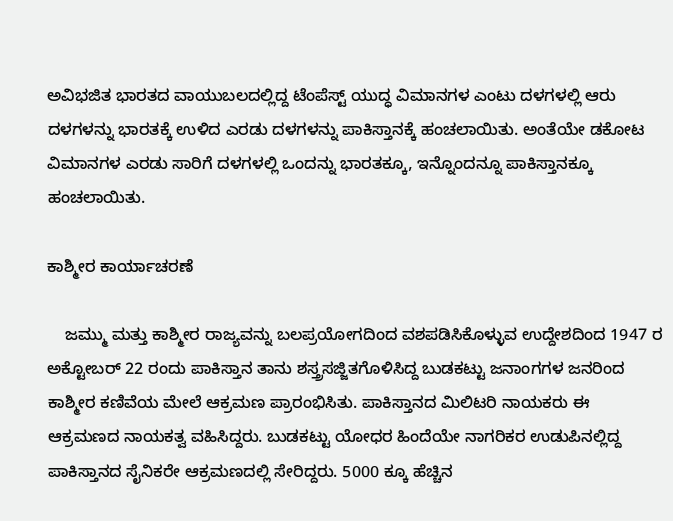ಅವಿಭಜಿತ ಭಾರತದ ವಾಯುಬಲದಲ್ಲಿದ್ದ ಟೆಂಪೆಸ್ಟ್ ಯುದ್ಧ ವಿಮಾನಗಳ ಎಂಟು ದಳಗಳಲ್ಲಿ ಆರು ದಳಗಳನ್ನು ಭಾರತಕ್ಕೆ ಉಳಿದ ಎರಡು ದಳಗಳನ್ನು ಪಾಕಿಸ್ತಾನಕ್ಕೆ ಹಂಚಲಾಯಿತು. ಅಂತೆಯೇ ಡಕೋಟ ವಿಮಾನಗಳ ಎರಡು ಸಾರಿಗೆ ದಳಗಳಲ್ಲಿ ಒಂದನ್ನು ಭಾರತಕ್ಕೂ, ಇನ್ನೊಂದನ್ನೂ ಪಾಕಿಸ್ತಾನಕ್ಕೂ ಹಂಚಲಾಯಿತು.

ಕಾಶ್ಮೀರ ಕಾರ್ಯಾಚರಣೆ

    ಜಮ್ಮು ಮತ್ತು ಕಾಶ್ಮೀರ ರಾಜ್ಯವನ್ನು ಬಲಪ್ರಯೋಗದಿಂದ ವಶಪಡಿಸಿಕೊಳ್ಳುವ ಉದ್ದೇಶದಿಂದ 1947 ರ ಅಕ್ಟೋಬರ್ 22 ರಂದು ಪಾಕಿಸ್ತಾನ ತಾನು ಶಸ್ತ್ರಸಜ್ಜಿತಗೊಳಿಸಿದ್ದ ಬುಡಕಟ್ಟು ಜನಾಂಗಗಳ ಜನರಿಂದ ಕಾಶ್ಮೀರ ಕಣಿವೆಯ ಮೇಲೆ ಆಕ್ರಮಣ ಪ್ರಾರಂಭಿಸಿತು. ಪಾಕಿಸ್ತಾನದ ಮಿಲಿಟರಿ ನಾಯಕರು ಈ ಆಕ್ರಮಣದ ನಾಯಕತ್ವ ವಹಿಸಿದ್ದರು. ಬುಡಕಟ್ಟು ಯೋಧರ ಹಿಂದೆಯೇ ನಾಗರಿಕರ ಉಡುಪಿನಲ್ಲಿದ್ದ ಪಾಕಿಸ್ತಾನದ ಸೈನಿಕರೇ ಆಕ್ರಮಣದಲ್ಲಿ ಸೇರಿದ್ದರು. 5000 ಕ್ಕೂ ಹೆಚ್ಚಿನ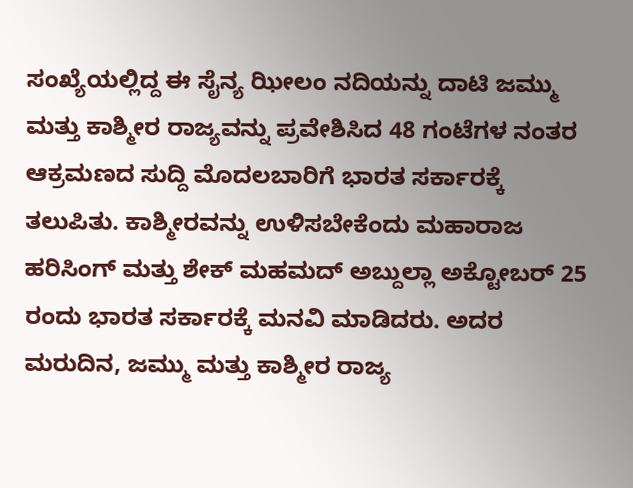ಸಂಖ್ಯೆಯಲ್ಲಿದ್ದ ಈ ಸೈನ್ಯ ಝೀಲಂ ನದಿಯನ್ನು ದಾಟಿ ಜಮ್ಮು ಮತ್ತು ಕಾಶ್ಮೀರ ರಾಜ್ಯವನ್ನು ಪ್ರವೇಶಿಸಿದ 48 ಗಂಟೆಗಳ ನಂತರ ಆಕ್ರಮಣದ ಸುದ್ದಿ ಮೊದಲಬಾರಿಗೆ ಭಾರತ ಸರ್ಕಾರಕ್ಕೆ ತಲುಪಿತು. ಕಾಶ್ಮೀರವನ್ನು ಉಳಿಸಬೇಕೆಂದು ಮಹಾರಾಜ ಹರಿಸಿಂಗ್ ಮತ್ತು ಶೇಕ್ ಮಹಮದ್ ಅಬ್ದುಲ್ಲಾ ಅಕ್ಟೋಬರ್ 25 ರಂದು ಭಾರತ ಸರ್ಕಾರಕ್ಕೆ ಮನವಿ ಮಾಡಿದರು. ಅದರ ಮರುದಿನ, ಜಮ್ಮು ಮತ್ತು ಕಾಶ್ಮೀರ ರಾಜ್ಯ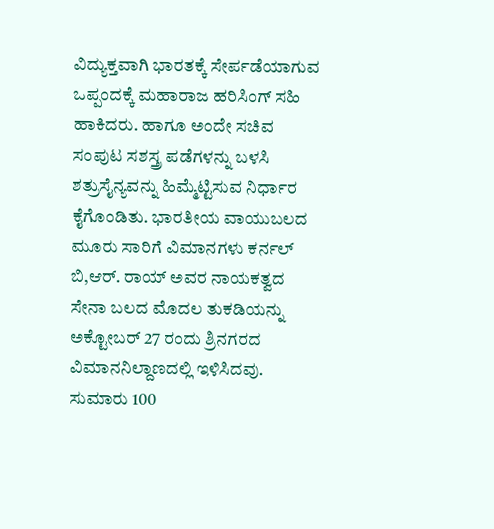ವಿದ್ಯುಕ್ತವಾಗಿ ಭಾರತಕ್ಕೆ ಸೇರ್ಪಡೆಯಾಗುವ ಒಪ್ಪಂದಕ್ಕೆ ಮಹಾರಾಜ ಹರಿಸಿಂಗ್ ಸಹಿ ಹಾಕಿದರು. ಹಾಗೂ ಅಂದೇ ಸಚಿವ ಸಂಪುಟ ಸಶಸ್ತ್ರ ಪಡೆಗಳನ್ನು ಬಳಸಿ ಶತ್ರುಸೈನ್ಯವನ್ನು ಹಿಮ್ಮೆಟ್ಟಿಸುವ ನಿರ್ಧಾರ ಕೈಗೊಂಡಿತು. ಭಾರತೀಯ ವಾಯುಬಲದ ಮೂರು ಸಾರಿಗೆ ವಿಮಾನಗಳು ಕರ್ನಲ್ ಬಿ,ಆರ್. ರಾಯ್ ಅವರ ನಾಯಕತ್ವದ ಸೇನಾ ಬಲದ ಮೊದಲ ತುಕಡಿಯನ್ನು ಅಕ್ಟೋಬರ್ 27 ರಂದು ಶ್ರಿನಗರದ ವಿಮಾನನಿಲ್ದಾಣದಲ್ಲಿ ಇಳಿಸಿದವು. ಸುಮಾರು 100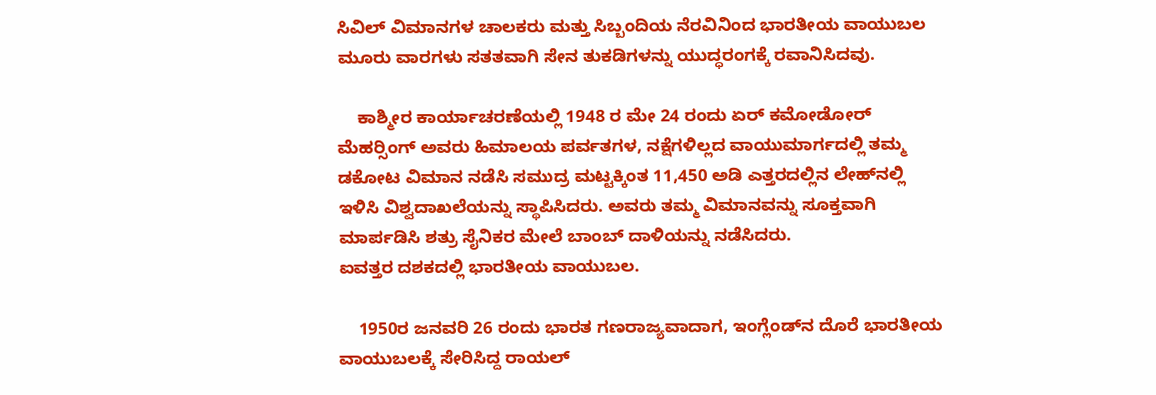ಸಿವಿಲ್ ವಿಮಾನಗಳ ಚಾಲಕರು ಮತ್ತು ಸಿಬ್ಬಂದಿಯ ನೆರವಿನಿಂದ ಭಾರತೀಯ ವಾಯುಬಲ ಮೂರು ವಾರಗಳು ಸತತವಾಗಿ ಸೇನ ತುಕಡಿಗಳನ್ನು ಯುದ್ಧರಂಗಕ್ಕೆ ರವಾನಿಸಿದವು.

    ಕಾಶ್ಮೀರ ಕಾರ್ಯಾಚರಣೆಯಲ್ಲಿ 1948 ರ ಮೇ 24 ರಂದು ಏರ್ ಕಮೋಡೋರ್ ಮೆಹರ್‍ಸಿಂಗ್ ಅವರು ಹಿಮಾಲಯ ಪರ್ವತಗಳ, ನಕ್ಷೆಗಳಿಲ್ಲದ ವಾಯುಮಾರ್ಗದಲ್ಲಿ ತಮ್ಮ ಡಕೋಟ ವಿಮಾನ ನಡೆಸಿ ಸಮುದ್ರ ಮಟ್ಟಕ್ಕಿಂತ 11,450 ಅಡಿ ಎತ್ತರದಲ್ಲಿನ ಲೇಹ್‍ನಲ್ಲಿ ಇಳಿಸಿ ವಿಶ್ವದಾಖಲೆಯನ್ನು ಸ್ಥಾಪಿಸಿದರು. ಅವರು ತಮ್ಮ ವಿಮಾನವನ್ನು ಸೂಕ್ತವಾಗಿ ಮಾರ್ಪಡಿಸಿ ಶತ್ರು ಸೈನಿಕರ ಮೇಲೆ ಬಾಂಬ್ ದಾಳಿಯನ್ನು ನಡೆಸಿದರು.
ಐವತ್ತರ ದಶಕದಲ್ಲಿ ಭಾರತೀಯ ವಾಯುಬಲ.

    1950ರ ಜನವರಿ 26 ರಂದು ಭಾರತ ಗಣರಾಜ್ಯವಾದಾಗ, ಇಂಗ್ಲೆಂಡ್‍ನ ದೊರೆ ಭಾರತೀಯ ವಾಯುಬಲಕ್ಕೆ ಸೇರಿಸಿದ್ದ ರಾಯಲ್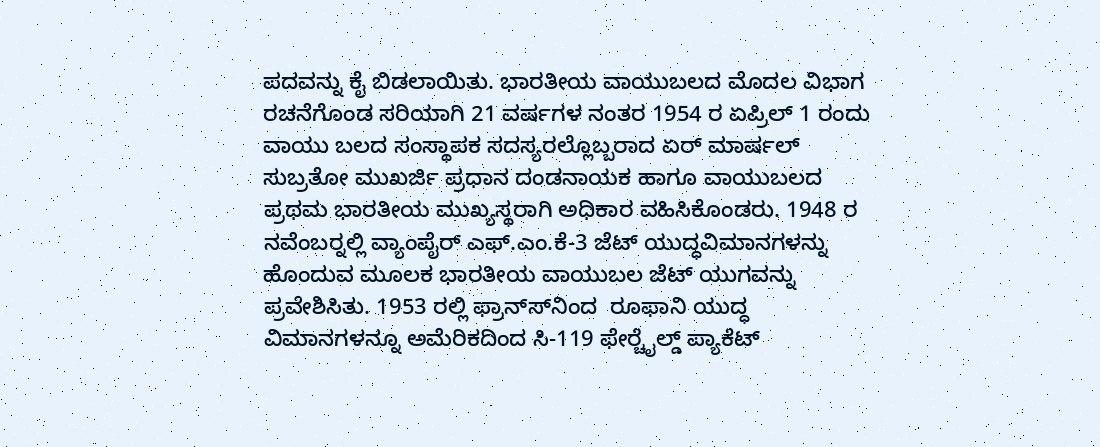ಪದವನ್ನು ಕೈ ಬಿಡಲಾಯಿತು. ಭಾರತೀಯ ವಾಯುಬಲದ ಮೊದಲ ವಿಭಾಗ ರಚನೆಗೊಂಡ ಸರಿಯಾಗಿ 21 ವರ್ಷಗಳ ನಂತರ 1954 ರ ಏಪ್ರಿಲ್ 1 ರಂದು ವಾಯು ಬಲದ ಸಂಸ್ಥಾಪಕ ಸದಸ್ಯರಲ್ಲೊಬ್ಬರಾದ ಏರ್ ಮಾರ್ಷಲ್ ಸುಬ್ರತೋ ಮುಖರ್ಜಿ ಪ್ರಧಾನ ದಂಡನಾಯಕ ಹಾಗೂ ವಾಯುಬಲದ ಪ್ರಥಮ ಭಾರತೀಯ ಮುಖ್ಯಸ್ಥರಾಗಿ ಅಧಿಕಾರ ವಹಿಸಿಕೊಂಡರು. 1948 ರ ನವೆಂಬರ್‍ನಲ್ಲಿ ವ್ಯಾಂಪೈರ್ ಎಫ್.ಎಂ.ಕೆ-3 ಜೆಟ್ ಯುದ್ಧವಿಮಾನಗಳನ್ನು ಹೊಂದುವ ಮೂಲಕ ಭಾರತೀಯ ವಾಯುಬಲ ಜೆಟ್ ಯುಗವನ್ನು ಪ್ರವೇಶಿಸಿತು. 1953 ರಲ್ಲಿ ಫ್ರಾನ್ಸ್‍ನಿಂದ  ರೂಫಾನಿ ಯುದ್ಧ ವಿಮಾನಗಳನ್ನೂ ಅಮೆರಿಕದಿಂದ ಸಿ-119 ಫೇರ್‍ಚೈಲ್ಡ್ ಪ್ಯಾಕೆಟ್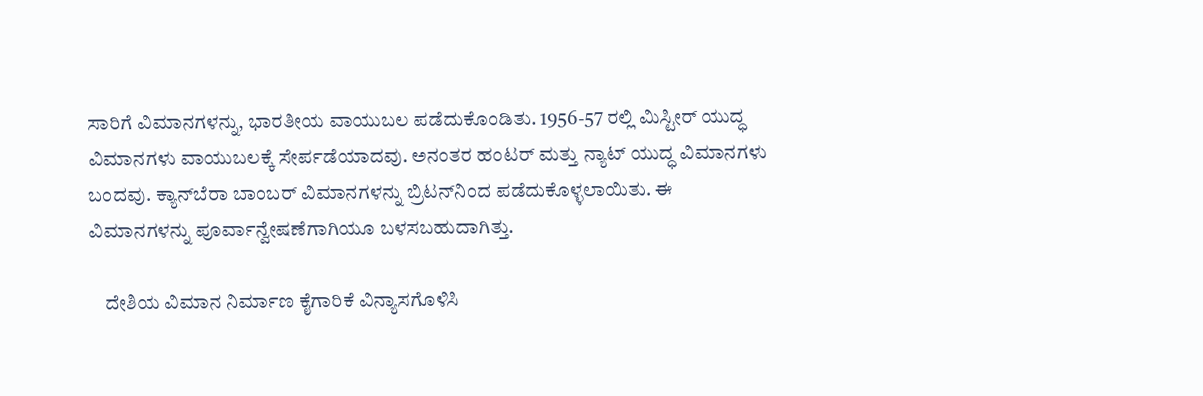ಸಾರಿಗೆ ವಿಮಾನಗಳನ್ನು, ಭಾರತೀಯ ವಾಯುಬಲ ಪಡೆದುಕೊಂಡಿತು. 1956-57 ರಲ್ಲಿ ಮಿಸ್ಟೀರ್ ಯುದ್ಧ ವಿಮಾನಗಳು ವಾಯುಬಲಕ್ಕೆ ಸೇರ್ಪಡೆಯಾದವು. ಅನಂತರ ಹಂಟರ್ ಮತ್ತು ನ್ಯಾಟ್ ಯುದ್ಧ ವಿಮಾನಗಳು ಬಂದವು. ಕ್ಯಾನ್‍ಬೆರಾ ಬಾಂಬರ್ ವಿಮಾನಗಳನ್ನು ಬ್ರಿಟನ್‍ನಿಂದ ಪಡೆದುಕೊಳ್ಳಲಾಯಿತು. ಈ ವಿಮಾನಗಳನ್ನು ಪೂರ್ವಾನ್ವೇಷಣೆಗಾಗಿಯೂ ಬಳಸಬಹುದಾಗಿತ್ತು.

    ದೇಶಿಯ ವಿಮಾನ ನಿರ್ಮಾಣ ಕೈಗಾರಿಕೆ ವಿನ್ಯಾಸಗೊಳಿಸಿ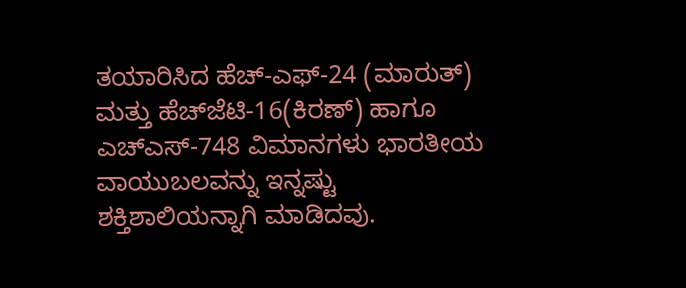ತಯಾರಿಸಿದ ಹೆಚ್-ಎಫ್-24 (ಮಾರುತ್) ಮತ್ತು ಹೆಚ್‍ಜೆಟಿ-16(ಕಿರಣ್) ಹಾಗೂ ಎಚ್‍ಎಸ್-748 ವಿಮಾನಗಳು ಭಾರತೀಯ ವಾಯುಬಲವನ್ನು ಇನ್ನಷ್ಟು ಶಕ್ತಿಶಾಲಿಯನ್ನಾಗಿ ಮಾಡಿದವು.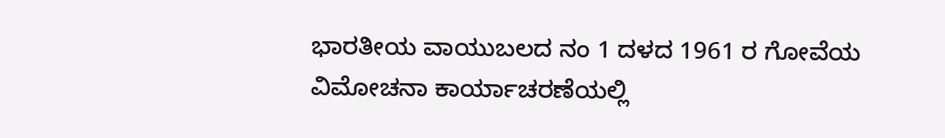ಭಾರತೀಯ ವಾಯುಬಲದ ನಂ 1 ದಳದ 1961 ರ ಗೋವೆಯ ವಿಮೋಚನಾ ಕಾರ್ಯಾಚರಣೆಯಲ್ಲಿ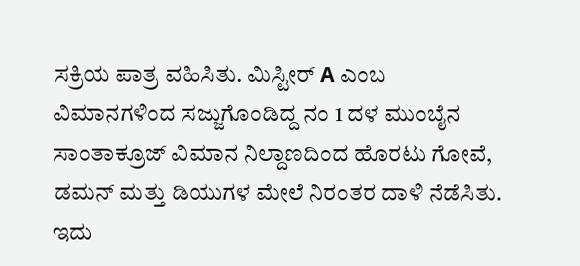ಸಕ್ರಿಯ ಪಾತ್ರ ವಹಿಸಿತು. ಮಿಸ್ಟೀರ್ Α ಎಂಬ ವಿಮಾನಗಳಿಂದ ಸಜ್ಜುಗೊಂಡಿದ್ದ ನಂ 1 ದಳ ಮುಂಬೈನ ಸಾಂತಾಕ್ರೂಜ್ ವಿಮಾನ ನಿಲ್ದಾಣದಿಂದ ಹೊರಟು ಗೋವೆ, ಡಮನ್ ಮತ್ತು ಡಿಯುಗಳ ಮೇಲೆ ನಿರಂತರ ದಾಳಿ ನೆಡೆಸಿತು. ಇದು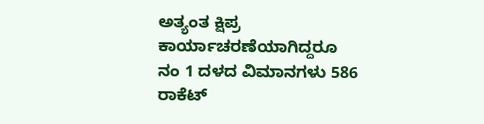ಅತ್ಯಂತ ಕ್ಷಿಪ್ರ ಕಾರ್ಯಾಚರಣೆಯಾಗಿದ್ದರೂ ನಂ 1 ದಳದ ವಿಮಾನಗಳು 586 ರಾಕೆಟ್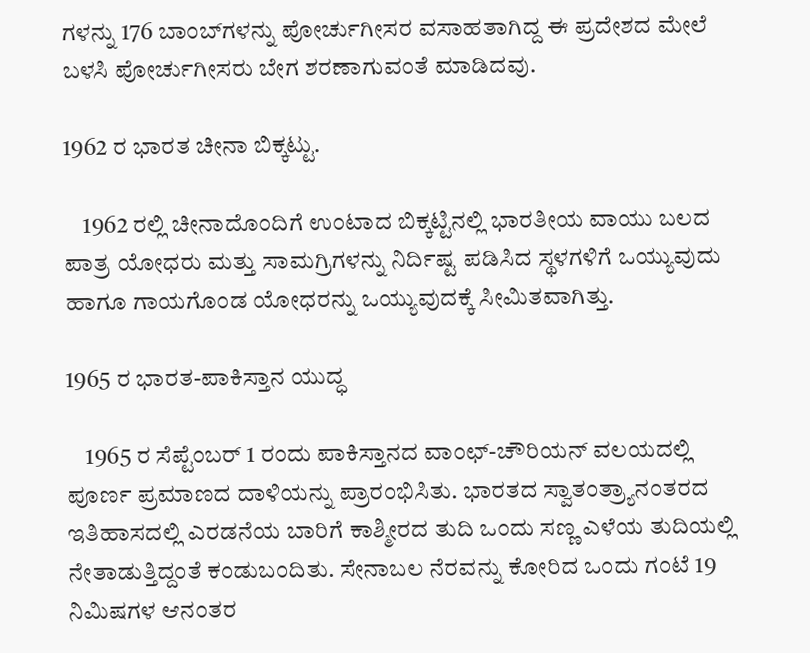ಗಳನ್ನು 176 ಬಾಂಬ್‍ಗಳನ್ನು ಪೋರ್ಚುಗೀಸರ ವಸಾಹತಾಗಿದ್ದ ಈ ಪ್ರದೇಶದ ಮೇಲೆ ಬಳಸಿ ಪೋರ್ಚುಗೀಸರು ಬೇಗ ಶರಣಾಗುವಂತೆ ಮಾಡಿದವು.

1962 ರ ಭಾರತ ಚೀನಾ ಬಿಕ್ಕಟ್ಟು.

    1962 ರಲ್ಲಿ ಚೀನಾದೊಂದಿಗೆ ಉಂಟಾದ ಬಿಕ್ಕಟ್ಟಿನಲ್ಲಿ ಭಾರತೀಯ ವಾಯು ಬಲದ ಪಾತ್ರ ಯೋಧರು ಮತ್ತು ಸಾಮಗ್ರಿಗಳನ್ನು ನಿರ್ದಿಷ್ಟ ಪಡಿಸಿದ ಸ್ಥಳಗಳಿಗೆ ಒಯ್ಯುವುದು ಹಾಗೂ ಗಾಯಗೊಂಡ ಯೋಧರನ್ನು ಒಯ್ಯುವುದಕ್ಕೆ ಸೀಮಿತವಾಗಿತ್ತು.

1965 ರ ಭಾರತ-ಪಾಕಿಸ್ತಾನ ಯುದ್ಧ

    1965 ರ ಸೆಪ್ಟೆಂಬರ್ 1 ರಂದು ಪಾಕಿಸ್ತಾನದ ವಾಂಛ್-ಚೌರಿಯನ್ ವಲಯದಲ್ಲಿ ಪೂರ್ಣ ಪ್ರಮಾಣದ ದಾಳಿಯನ್ನು ಪ್ರಾರಂಭಿಸಿತು. ಭಾರತದ ಸ್ವಾತಂತ್ರ್ಯಾನಂತರದ ಇತಿಹಾಸದಲ್ಲಿ ಎರಡನೆಯ ಬಾರಿಗೆ ಕಾಶ್ಮೀರದ ತುದಿ ಒಂದು ಸಣ್ಣ ಎಳೆಯ ತುದಿಯಲ್ಲಿ ನೇತಾಡುತ್ತಿದ್ದಂತೆ ಕಂಡುಬಂದಿತು. ಸೇನಾಬಲ ನೆರವನ್ನು ಕೋರಿದ ಒಂದು ಗಂಟೆ 19 ನಿಮಿಷಗಳ ಆನಂತರ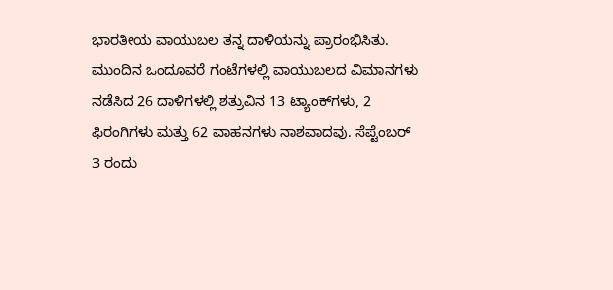ಭಾರತೀಯ ವಾಯುಬಲ ತನ್ನ ದಾಳಿಯನ್ನು ಪ್ರಾರಂಭಿಸಿತು. ಮುಂದಿನ ಒಂದೂವರೆ ಗಂಟೆಗಳಲ್ಲಿ ವಾಯುಬಲದ ವಿಮಾನಗಳು ನಡೆಸಿದ 26 ದಾಳಿಗಳಲ್ಲಿ ಶತ್ರುವಿನ 13 ಟ್ಯಾಂಕ್‍ಗಳು, 2 ಫಿರಂಗಿಗಳು ಮತ್ತು 62 ವಾಹನಗಳು ನಾಶವಾದವು. ಸೆಪ್ಟೆಂಬರ್ 3 ರಂದು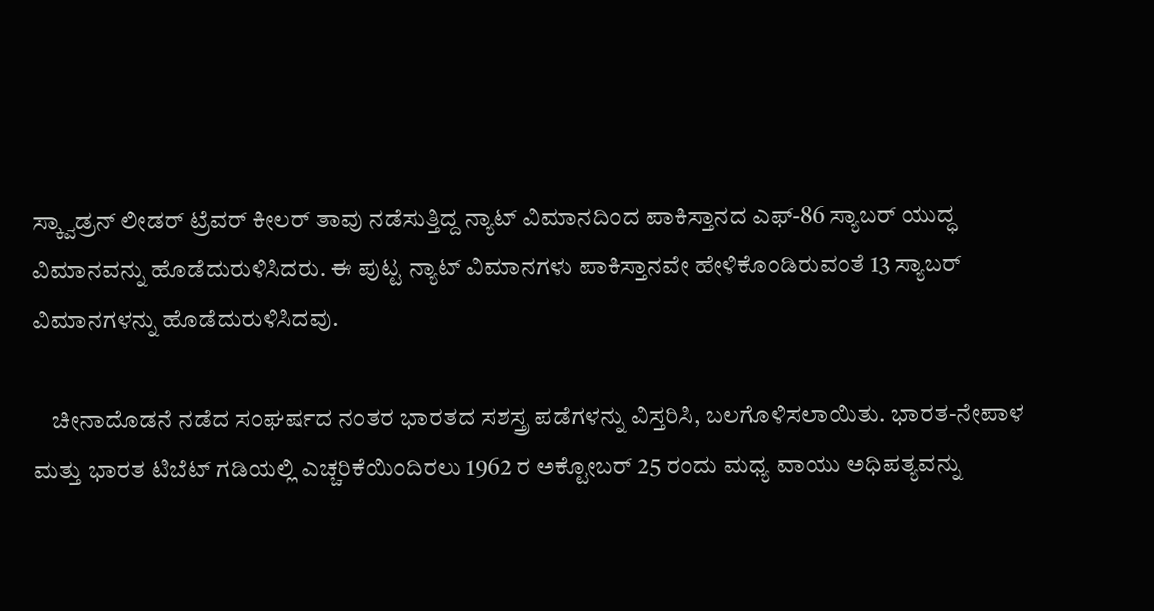ಸ್ಕ್ವಾಡ್ರನ್ ಲೀಡರ್ ಟ್ರೆವರ್ ಕೀಲರ್ ತಾವು ನಡೆಸುತ್ತಿದ್ದ ನ್ಯಾಟ್ ವಿಮಾನದಿಂದ ಪಾಕಿಸ್ತಾನದ ಎಫ್-86 ಸ್ಯಾಬರ್ ಯುದ್ಧ ವಿಮಾನವನ್ನು ಹೊಡೆದುರುಳಿಸಿದರು. ಈ ಪುಟ್ಟ ನ್ಯಾಟ್ ವಿಮಾನಗಳು ಪಾಕಿಸ್ತಾನವೇ ಹೇಳಿಕೊಂಡಿರುವಂತೆ 13 ಸ್ಯಾಬರ್ ವಿಮಾನಗಳನ್ನು ಹೊಡೆದುರುಳಿಸಿದವು.

    ಚೀನಾದೊಡನೆ ನಡೆದ ಸಂಘರ್ಷದ ನಂತರ ಭಾರತದ ಸಶಸ್ತ್ರ ಪಡೆಗಳನ್ನು ವಿಸ್ತರಿಸಿ, ಬಲಗೊಳಿಸಲಾಯಿತು. ಭಾರತ-ನೇಪಾಳ ಮತ್ತು ಭಾರತ ಟಿಬೆಟ್ ಗಡಿಯಲ್ಲಿ ಎಚ್ಚರಿಕೆಯಿಂದಿರಲು 1962 ರ ಅಕ್ಟೋಬರ್ 25 ರಂದು ಮಧ್ಯ ವಾಯು ಅಧಿಪತ್ಯವನ್ನು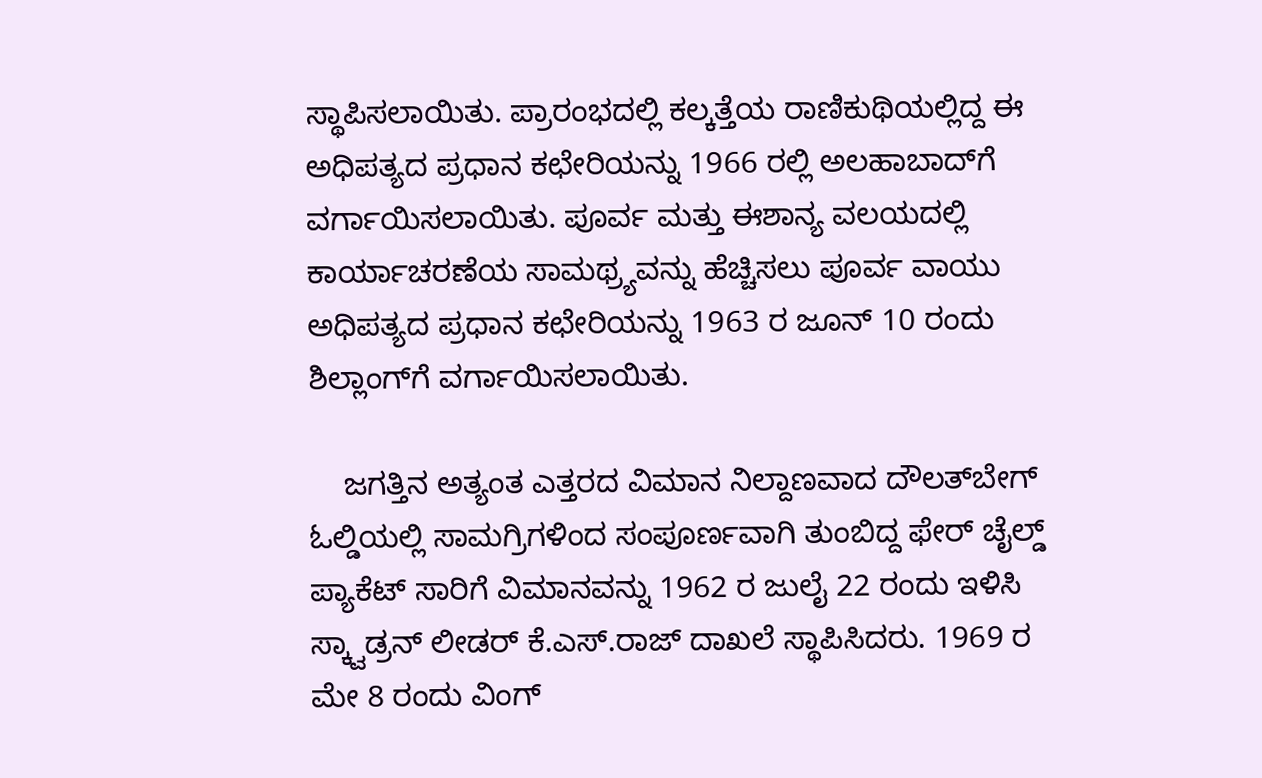ಸ್ಥಾಪಿಸಲಾಯಿತು. ಪ್ರಾರಂಭದಲ್ಲಿ ಕಲ್ಕತ್ತೆಯ ರಾಣಿಕುಥಿಯಲ್ಲಿದ್ದ ಈ ಅಧಿಪತ್ಯದ ಪ್ರಧಾನ ಕಛೇರಿಯನ್ನು 1966 ರಲ್ಲಿ ಅಲಹಾಬಾದ್‍ಗೆ ವರ್ಗಾಯಿಸಲಾಯಿತು. ಪೂರ್ವ ಮತ್ತು ಈಶಾನ್ಯ ವಲಯದಲ್ಲಿ ಕಾರ್ಯಾಚರಣೆಯ ಸಾಮಥ್ರ್ಯವನ್ನು ಹೆಚ್ಚಿಸಲು ಪೂರ್ವ ವಾಯು ಅಧಿಪತ್ಯದ ಪ್ರಧಾನ ಕಛೇರಿಯನ್ನು 1963 ರ ಜೂನ್ 10 ರಂದು ಶಿಲ್ಲಾಂಗ್‍ಗೆ ವರ್ಗಾಯಿಸಲಾಯಿತು.

    ಜಗತ್ತಿನ ಅತ್ಯಂತ ಎತ್ತರದ ವಿಮಾನ ನಿಲ್ದಾಣವಾದ ದೌಲತ್‍ಬೇಗ್ ಓಲ್ಡಿಯಲ್ಲಿ ಸಾಮಗ್ರಿಗಳಿಂದ ಸಂಪೂರ್ಣವಾಗಿ ತುಂಬಿದ್ದ ಫೇರ್ ಚೈಲ್ಡ್ ಪ್ಯಾಕೆಟ್ ಸಾರಿಗೆ ವಿಮಾನವನ್ನು 1962 ರ ಜುಲೈ 22 ರಂದು ಇಳಿಸಿ ಸ್ಕ್ವಾಡ್ರನ್ ಲೀಡರ್ ಕೆ.ಎಸ್.ರಾಜ್ ದಾಖಲೆ ಸ್ಥಾಪಿಸಿದರು. 1969 ರ ಮೇ 8 ರಂದು ವಿಂಗ್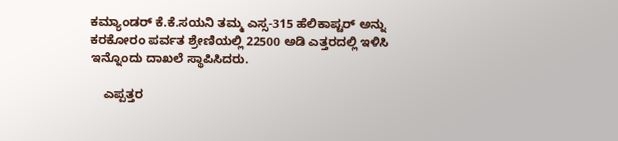ಕಮ್ಯಾಂಡರ್ ಕೆ.ಕೆ.ಸಯನಿ ತಮ್ಮ ಎಸ್ಸ-315 ಹೆಲಿಕಾಪ್ಟರ್ ಅನ್ನು ಕರಕೋರಂ ಪರ್ವತ ಶ್ರೇಣಿಯಲ್ಲಿ 22500 ಅಡಿ ಎತ್ತರದಲ್ಲಿ ಇಳಿಸಿ ಇನ್ನೊಂದು ದಾಖಲೆ ಸ್ಥಾಪಿಸಿದರು.

    ಎಪ್ಪತ್ತರ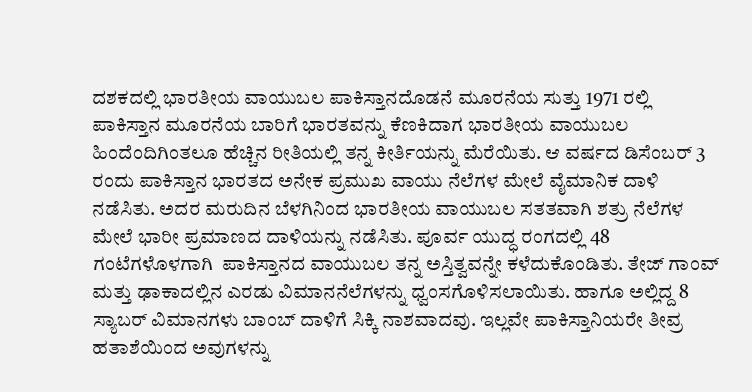ದಶಕದಲ್ಲಿ ಭಾರತೀಯ ವಾಯುಬಲ ಪಾಕಿಸ್ತಾನದೊಡನೆ ಮೂರನೆಯ ಸುತ್ತು 1971 ರಲ್ಲಿ ಪಾಕಿಸ್ತಾನ ಮೂರನೆಯ ಬಾರಿಗೆ ಭಾರತವನ್ನು ಕೆಣಕಿದಾಗ ಭಾರತೀಯ ವಾಯುಬಲ ಹಿಂದೆಂದಿಗಿಂತಲೂ ಹೆಚ್ಚಿನ ರೀತಿಯಲ್ಲಿ ತನ್ನ ಕೀರ್ತಿಯನ್ನು ಮೆರೆಯಿತು. ಆ ವರ್ಷದ ಡಿಸೆಂಬರ್ 3 ರಂದು ಪಾಕಿಸ್ತಾನ ಭಾರತದ ಅನೇಕ ಪ್ರಮುಖ ವಾಯು ನೆಲೆಗಳ ಮೇಲೆ ವೈಮಾನಿಕ ದಾಳಿ ನಡೆಸಿತು. ಅದರ ಮರುದಿನ ಬೆಳಗಿನಿಂದ ಭಾರತೀಯ ವಾಯುಬಲ ಸತತವಾಗಿ ಶತ್ರು ನೆಲೆಗಳ ಮೇಲೆ ಭಾರೀ ಪ್ರಮಾಣದ ದಾಳಿಯನ್ನು ನಡೆಸಿತು. ಪೂರ್ವ ಯುದ್ಧ ರಂಗದಲ್ಲಿ 48 ಗಂಟೆಗಳೊಳಗಾಗಿ  ಪಾಕಿಸ್ತಾನದ ವಾಯುಬಲ ತನ್ನ ಅಸ್ತಿತ್ವವನ್ನೇ ಕಳೆದುಕೊಂಡಿತು. ತೇಜ್ ಗಾಂವ್ ಮತ್ತು ಢಾಕಾದಲ್ಲಿನ ಎರಡು ವಿಮಾನನೆಲೆಗಳನ್ನು ಧ್ವಂಸಗೊಳಿಸಲಾಯಿತು. ಹಾಗೂ ಅಲ್ಲಿದ್ದ 8 ಸ್ಯಾಬರ್ ವಿಮಾನಗಳು ಬಾಂಬ್ ದಾಳಿಗೆ ಸಿಕ್ಕಿ ನಾಶವಾದವು. ಇಲ್ಲವೇ ಪಾಕಿಸ್ತಾನಿಯರೇ ತೀವ್ರ ಹತಾಶೆಯಿಂದ ಅವುಗಳನ್ನು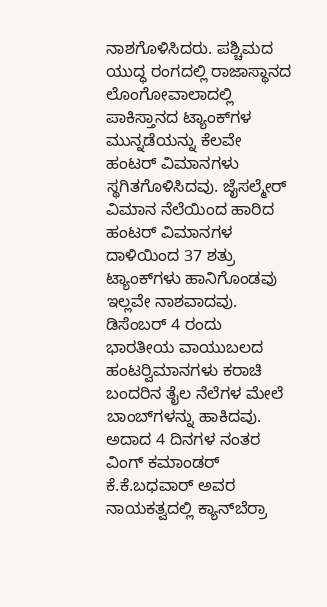ನಾಶಗೊಳಿಸಿದರು. ಪಶ್ಚಿಮದ ಯುದ್ಧ ರಂಗದಲ್ಲಿ ರಾಜಾಸ್ಥಾನದ ಲೊಂಗೋವಾಲಾದಲ್ಲಿ ಪಾಕಿಸ್ತಾನದ ಟ್ಯಾಂಕ್‍ಗಳ ಮುನ್ನಡೆಯನ್ನು ಕೆಲವೇ ಹಂಟರ್ ವಿಮಾನಗಳು ಸ್ಥಗಿತಗೊಳಿಸಿದವು. ಜೈಸಲ್ಮೇರ್ ವಿಮಾನ ನೆಲೆಯಿಂದ ಹಾರಿದ ಹಂಟರ್ ವಿಮಾನಗಳ ದಾಳಿಯಿಂದ 37 ಶತ್ರು ಟ್ಯಾಂಕ್‍ಗಳು ಹಾನಿಗೊಂಡವು ಇಲ್ಲವೇ ನಾಶವಾದವು. ಡಿಸೆಂಬರ್ 4 ರಂದು ಭಾರತೀಯ ವಾಯುಬಲದ ಹಂಟರ್‍ವಿಮಾನಗಳು ಕರಾಚಿ ಬಂದರಿನ ತೈಲ ನೆಲೆಗಳ ಮೇಲೆ ಬಾಂಬ್‍ಗಳನ್ನು ಹಾಕಿದವು. ಅದಾದ 4 ದಿನಗಳ ನಂತರ ವಿಂಗ್ ಕಮಾಂಡರ್ ಕೆ.ಕೆ.ಬಧವಾರ್ ಅವರ ನಾಯಕತ್ವದಲ್ಲಿ ಕ್ಯಾನ್‍ಬೆರ್ರಾ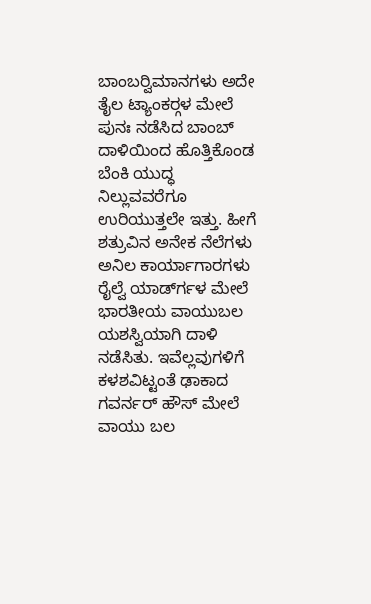ಬಾಂಬರ್‍ವಿಮಾನಗಳು ಅದೇ ತೈಲ ಟ್ಯಾಂಕರ್‍ಗಳ ಮೇಲೆ ಪುನಃ ನಡೆಸಿದ ಬಾಂಬ್ ದಾಳಿಯಿಂದ ಹೊತ್ತಿಕೊಂಡ ಬೆಂಕಿ ಯುದ್ಧ ನಿಲ್ಲುವವರೆಗೂ ಉರಿಯುತ್ತಲೇ ಇತ್ತು. ಹೀಗೆ ಶತ್ರುವಿನ ಅನೇಕ ನೆಲೆಗಳು ಅನಿಲ ಕಾರ್ಯಾಗಾರಗಳು ರೈಲ್ವೆ ಯಾರ್ಡ್‍ಗಳ ಮೇಲೆ ಭಾರತೀಯ ವಾಯುಬಲ ಯಶಸ್ವಿಯಾಗಿ ದಾಳಿ ನಡೆಸಿತು. ಇವೆಲ್ಲವುಗಳಿಗೆ ಕಳಶವಿಟ್ಟಂತೆ ಢಾಕಾದ ಗವರ್ನರ್ ಹೌಸ್ ಮೇಲೆ ವಾಯು ಬಲ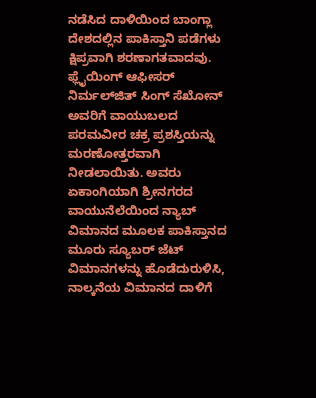ನಡೆಸಿದ ದಾಳಿಯಿಂದ ಬಾಂಗ್ಲಾ ದೇಶದಲ್ಲಿನ ಪಾಕಿಸ್ತಾನಿ ಪಡೆಗಳು ಕ್ಷಿಪ್ರವಾಗಿ ಶರಣಾಗತವಾದವು. ಫ್ಲೈಯಿಂಗ್ ಆಫೀಸರ್ ನಿರ್ಮಲ್‍ಜಿತ್ ಸಿಂಗ್ ಸೆಖೋನ್ ಅವರಿಗೆ ವಾಯುಬಲದ ಪರಮವೀರ ಚಕ್ರ ಪ್ರಶಸ್ತಿಯನ್ನು ಮರಣೋತ್ತರವಾಗಿ ನೀಡಲಾಯಿತು. ಅವರು ಏಕಾಂಗಿಯಾಗಿ ಶ್ರೀನಗರದ ವಾಯುನೆಲೆಯಿಂದ ನ್ಯಾಬ್ ವಿಮಾನದ ಮೂಲಕ ಪಾಕಿಸ್ತಾನದ ಮೂರು ಸ್ಯೂಬರ್ ಜೆಟ್ ವಿಮಾನಗಳನ್ನು ಹೊಡೆದುರುಳಿಸಿ, ನಾಲ್ಕನೆಯ ವಿಮಾನದ ದಾಳಿಗೆ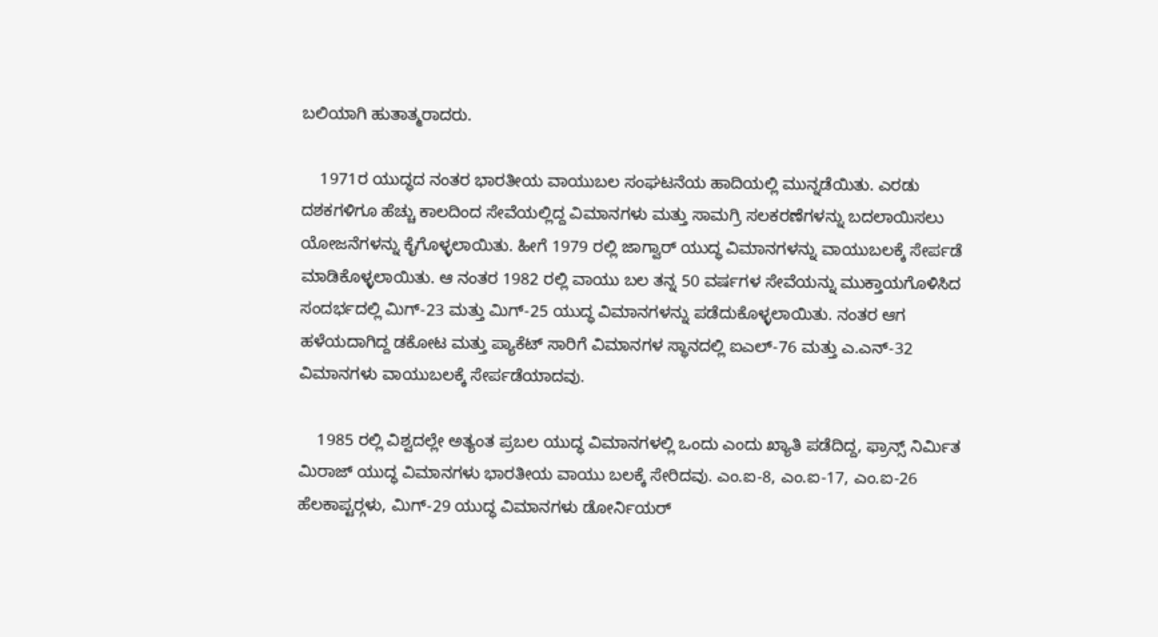ಬಲಿಯಾಗಿ ಹುತಾತ್ಮರಾದರು.

    1971ರ ಯುದ್ಧದ ನಂತರ ಭಾರತೀಯ ವಾಯುಬಲ ಸಂಘಟನೆಯ ಹಾದಿಯಲ್ಲಿ ಮುನ್ನಡೆಯಿತು. ಎರಡು ದಶಕಗಳಿಗೂ ಹೆಚ್ಚು ಕಾಲದಿಂದ ಸೇವೆಯಲ್ಲಿದ್ದ ವಿಮಾನಗಳು ಮತ್ತು ಸಾಮಗ್ರಿ ಸಲಕರಣೆಗಳನ್ನು ಬದಲಾಯಿಸಲು ಯೋಜನೆಗಳನ್ನು ಕೈಗೊಳ್ಳಲಾಯಿತು. ಹೀಗೆ 1979 ರಲ್ಲಿ ಜಾಗ್ವಾರ್ ಯುದ್ಧ ವಿಮಾನಗಳನ್ನು ವಾಯುಬಲಕ್ಕೆ ಸೇರ್ಪಡೆ ಮಾಡಿಕೊಳ್ಳಲಾಯಿತು. ಆ ನಂತರ 1982 ರಲ್ಲಿ ವಾಯು ಬಲ ತನ್ನ 50 ವರ್ಷಗಳ ಸೇವೆಯನ್ನು ಮುಕ್ತಾಯಗೊಳಿಸಿದ ಸಂದರ್ಭದಲ್ಲಿ ಮಿಗ್-23 ಮತ್ತು ಮಿಗ್-25 ಯುದ್ಧ ವಿಮಾನಗಳನ್ನು ಪಡೆದುಕೊಳ್ಳಲಾಯಿತು. ನಂತರ ಆಗ ಹಳೆಯದಾಗಿದ್ದ ಡಕೋಟ ಮತ್ತು ಪ್ಯಾಕೆಟ್ ಸಾರಿಗೆ ವಿಮಾನಗಳ ಸ್ಥಾನದಲ್ಲಿ ಐಎಲ್-76 ಮತ್ತು ಎ.ಎನ್-32 ವಿಮಾನಗಳು ವಾಯುಬಲಕ್ಕೆ ಸೇರ್ಪಡೆಯಾದವು.

    1985 ರಲ್ಲಿ ವಿಶ್ವದಲ್ಲೇ ಅತ್ಯಂತ ಪ್ರಬಲ ಯುದ್ಧ ವಿಮಾನಗಳಲ್ಲಿ ಒಂದು ಎಂದು ಖ್ಯಾತಿ ಪಡೆದಿದ್ದ, ಫ್ರಾನ್ಸ್ ನಿರ್ಮಿತ ಮಿರಾಜ್ ಯುದ್ಧ ವಿಮಾನಗಳು ಭಾರತೀಯ ವಾಯು ಬಲಕ್ಕೆ ಸೇರಿದವು. ಎಂ.ಐ-8, ಎಂ.ಐ-17, ಎಂ.ಐ-26 ಹೆಲಕಾಪ್ಟರ್‍ಗಳು, ಮಿಗ್-29 ಯುದ್ಧ ವಿಮಾನಗಳು ಡೋರ್ನಿಯರ್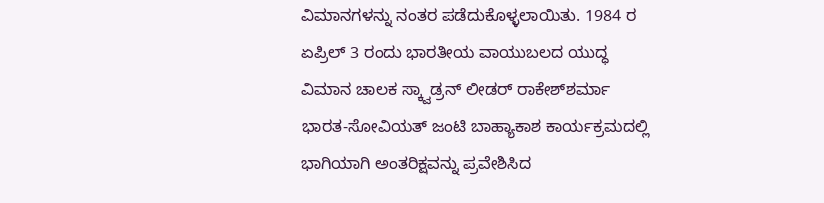ವಿಮಾನಗಳನ್ನು ನಂತರ ಪಡೆದುಕೊಳ್ಳಲಾಯಿತು. 1984 ರ ಏಪ್ರಿಲ್ 3 ರಂದು ಭಾರತೀಯ ವಾಯುಬಲದ ಯುದ್ಧ ವಿಮಾನ ಚಾಲಕ ಸ್ಕ್ವಾಡ್ರನ್ ಲೀಡರ್ ರಾಕೇಶ್‍ಶರ್ಮಾ ಭಾರತ-ಸೋವಿಯತ್ ಜಂಟಿ ಬಾಹ್ಯಾಕಾಶ ಕಾರ್ಯಕ್ರಮದಲ್ಲಿ ಭಾಗಿಯಾಗಿ ಅಂತರಿಕ್ಷವನ್ನು ಪ್ರವೇಶಿಸಿದ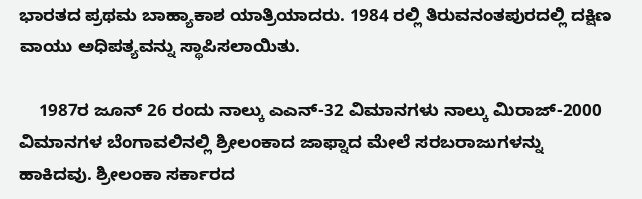ಭಾರತದ ಪ್ರಥಮ ಬಾಹ್ಯಾಕಾಶ ಯಾತ್ರಿಯಾದರು. 1984 ರಲ್ಲಿ ತಿರುವನಂತಪುರದಲ್ಲಿ ದಕ್ಷಿಣ ವಾಯು ಅಧಿಪತ್ಯವನ್ನು ಸ್ಥಾಪಿಸಲಾಯಿತು.

    1987ರ ಜೂನ್ 26 ರಂದು ನಾಲ್ಕು ಎಎನ್-32 ವಿಮಾನಗಳು ನಾಲ್ಕು ಮಿರಾಜ್-2000 ವಿಮಾನಗಳ ಬೆಂಗಾವಲಿನಲ್ಲಿ ಶ್ರೀಲಂಕಾದ ಜಾಫ್ನಾದ ಮೇಲೆ ಸರಬರಾಜುಗಳನ್ನು ಹಾಕಿದವು. ಶ್ರೀಲಂಕಾ ಸರ್ಕಾರದ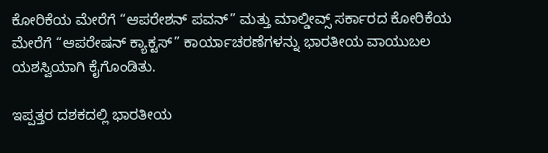ಕೋರಿಕೆಯ ಮೇರೆಗೆ “ಆಪರೇಶನ್ ಪವನ್” ಮತ್ತು ಮಾಲ್ಡೀವ್ಸ್ ಸರ್ಕಾರದ ಕೋರಿಕೆಯ ಮೇರೆಗೆ “ಆಪರೇಷನ್ ಕ್ಯಾಕ್ಟಸ್” ಕಾರ್ಯಾಚರಣೆಗಳನ್ನು ಭಾರತೀಯ ವಾಯುಬಲ ಯಶಸ್ವಿಯಾಗಿ ಕೈಗೊಂಡಿತು.

ಇಪ್ಪತ್ತರ ದಶಕದಲ್ಲಿ ಭಾರತೀಯ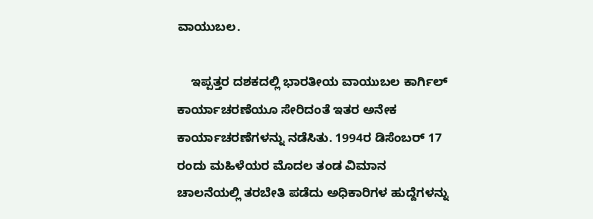ವಾಯುಬಲ.

    ಇಪ್ಪತ್ತರ ದಶಕದಲ್ಲಿ ಭಾರತೀಯ ವಾಯುಬಲ ಕಾರ್ಗಿಲ್ ಕಾರ್ಯಾಚರಣೆಯೂ ಸೇರಿದಂತೆ ಇತರ ಅನೇಕ ಕಾರ್ಯಾಚರಣೆಗಳನ್ನು ನಡೆಸಿತು. 1994ರ ಡಿಸೆಂಬರ್ 17 ರಂದು ಮಹಿಳೆಯರ ಮೊದಲ ತಂಡ ವಿಮಾನ ಚಾಲನೆಯಲ್ಲಿ ತರಬೇತಿ ಪಡೆದು ಅಧಿಕಾರಿಗಳ ಹುದ್ದೆಗಳನ್ನು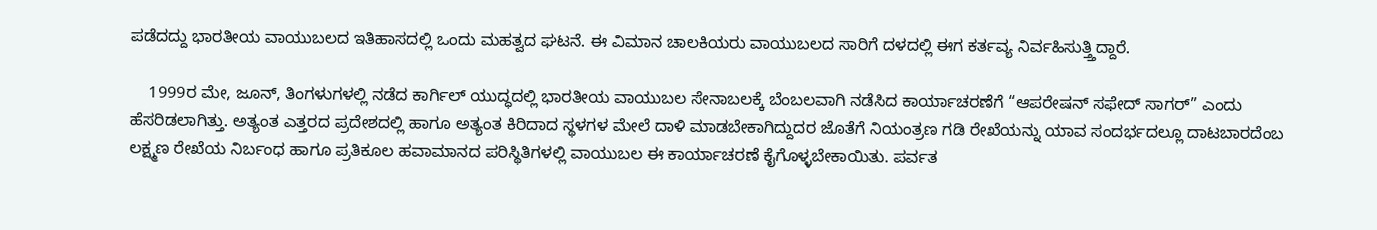ಪಡೆದದ್ದು ಭಾರತೀಯ ವಾಯುಬಲದ ಇತಿಹಾಸದಲ್ಲಿ ಒಂದು ಮಹತ್ವದ ಘಟನೆ. ಈ ವಿಮಾನ ಚಾಲಕಿಯರು ವಾಯುಬಲದ ಸಾರಿಗೆ ದಳದಲ್ಲಿ ಈಗ ಕರ್ತವ್ಯ ನಿರ್ವಹಿಸುತ್ತ್ತಿದ್ದಾರೆ.

    1999ರ ಮೇ, ಜೂನ್, ತಿಂಗಳುಗಳಲ್ಲಿ ನಡೆದ ಕಾರ್ಗಿಲ್ ಯುದ್ಧದಲ್ಲಿ ಭಾರತೀಯ ವಾಯುಬಲ ಸೇನಾಬಲಕ್ಕೆ ಬೆಂಬಲವಾಗಿ ನಡೆಸಿದ ಕಾರ್ಯಾಚರಣೆಗೆ “ಆಪರೇಷನ್ ಸಫೇದ್ ಸಾಗರ್” ಎಂದು ಹೆಸರಿಡಲಾಗಿತ್ತು. ಅತ್ಯಂತ ಎತ್ತರದ ಪ್ರದೇಶದಲ್ಲಿ ಹಾಗೂ ಅತ್ಯಂತ ಕಿರಿದಾದ ಸ್ಥಳಗಳ ಮೇಲೆ ದಾಳಿ ಮಾಡಬೇಕಾಗಿದ್ದುದರ ಜೊತೆಗೆ ನಿಯಂತ್ರಣ ಗಡಿ ರೇಖೆಯನ್ನು ಯಾವ ಸಂದರ್ಭದಲ್ಲೂ ದಾಟಬಾರದೆಂಬ ಲಕ್ಷ್ಮಣ ರೇಖೆಯ ನಿರ್ಬಂಧ ಹಾಗೂ ಪ್ರತಿಕೂಲ ಹವಾಮಾನದ ಪರಿಸ್ಥಿತಿಗಳಲ್ಲಿ ವಾಯುಬಲ ಈ ಕಾರ್ಯಾಚರಣೆ ಕೈಗೊಳ್ಳಬೇಕಾಯಿತು. ಪರ್ವತ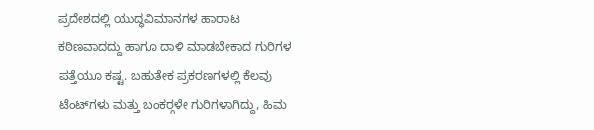ಪ್ರದೇಶದಲ್ಲಿ ಯುದ್ಧವಿಮಾನಗಳ ಹಾರಾಟ ಕಠಿಣವಾದದ್ದು ಹಾಗೂ ದಾಳಿ ಮಾಡಬೇಕಾದ ಗುರಿಗಳ ಪತ್ತೆಯೂ ಕಷ್ಟ. ಬಹುತೇಕ ಪ್ರಕರಣಗಳಲ್ಲಿ ಕೆಲವು ಟೆಂಟ್‍ಗಳು ಮತ್ತು ಬಂಕರ್‍ಗಳೇ ಗುರಿಗಳಾಗಿದ್ದು, ಹಿಮ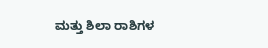ಮತ್ತು ಶಿಲಾ ರಾಶಿಗಳ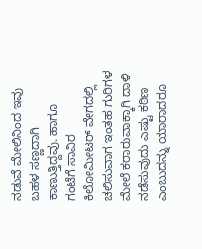ನಡುವೆ ಮೇಲಿನಿಂದ ಇವು ಬಹಳ ಸಣ್ಣದಾಗಿ ಕಾಣುತ್ತಿದ್ದವು. ಹಾಗೂ ಗಂಟೆಗೆ ಸಾವಿರ ಕಿಲೋಮೀಟರ್ ವೇಗದಲ್ಲಿ ಚಲಿಸುವಾಗ ಇಂತಹ ಗುರಿಗಳ ಮೇಲೆ ಕರಾರುವಾಕ್ಕಾಗಿ ದಾಳಿ ನಡೆಸುವುದು ಎಷ್ಟು ಕಠಿಣ ಎಂಬುದನ್ನು ಯಾರಾದರೂ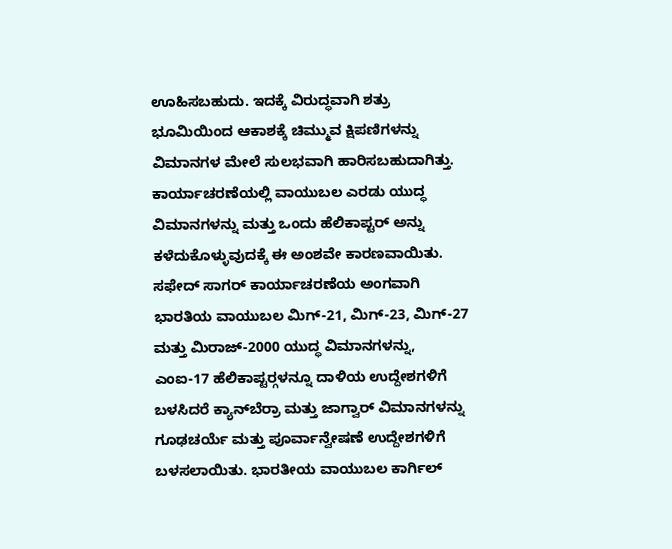ಊಹಿಸಬಹುದು. ಇದಕ್ಕೆ ವಿರುದ್ಧವಾಗಿ ಶತ್ರು ಭೂಮಿಯಿಂದ ಆಕಾಶಕ್ಕೆ ಚಿಮ್ಮುವ ಕ್ಷಿಪಣಿಗಳನ್ನು ವಿಮಾನಗಳ ಮೇಲೆ ಸುಲಭವಾಗಿ ಹಾರಿಸಬಹುದಾಗಿತ್ತು. ಕಾರ್ಯಾಚರಣೆಯಲ್ಲಿ ವಾಯುಬಲ ಎರಡು ಯುದ್ಧ ವಿಮಾನಗಳನ್ನು ಮತ್ತು ಒಂದು ಹೆಲಿಕಾಪ್ಟರ್ ಅನ್ನು ಕಳೆದುಕೊಳ್ಳುವುದಕ್ಕೆ ಈ ಅಂಶವೇ ಕಾರಣವಾಯಿತು. ಸಫೇದ್ ಸಾಗರ್ ಕಾರ್ಯಾಚರಣೆಯ ಅಂಗವಾಗಿ ಭಾರತಿಯ ವಾಯುಬಲ ಮಿಗ್-21, ಮಿಗ್-23, ಮಿಗ್-27 ಮತ್ತು ಮಿರಾಜ್-2000 ಯುದ್ಧ ವಿಮಾನಗಳನ್ನು, ಎಂಐ-17 ಹೆಲಿಕಾಪ್ಟರ್‍ಗಳನ್ನೂ ದಾಳಿಯ ಉದ್ದೇಶಗಳಿಗೆ ಬಳಸಿದರೆ ಕ್ಯಾನ್‍ಬೆರ್ರಾ ಮತ್ತು ಜಾಗ್ವಾರ್ ವಿಮಾನಗಳನ್ನು ಗೂಢಚರ್ಯೆ ಮತ್ತು ಪೂರ್ವಾನ್ವೇಷಣೆ ಉದ್ದೇಶಗಳಿಗೆ ಬಳಸಲಾಯಿತು. ಭಾರತೀಯ ವಾಯುಬಲ ಕಾರ್ಗಿಲ್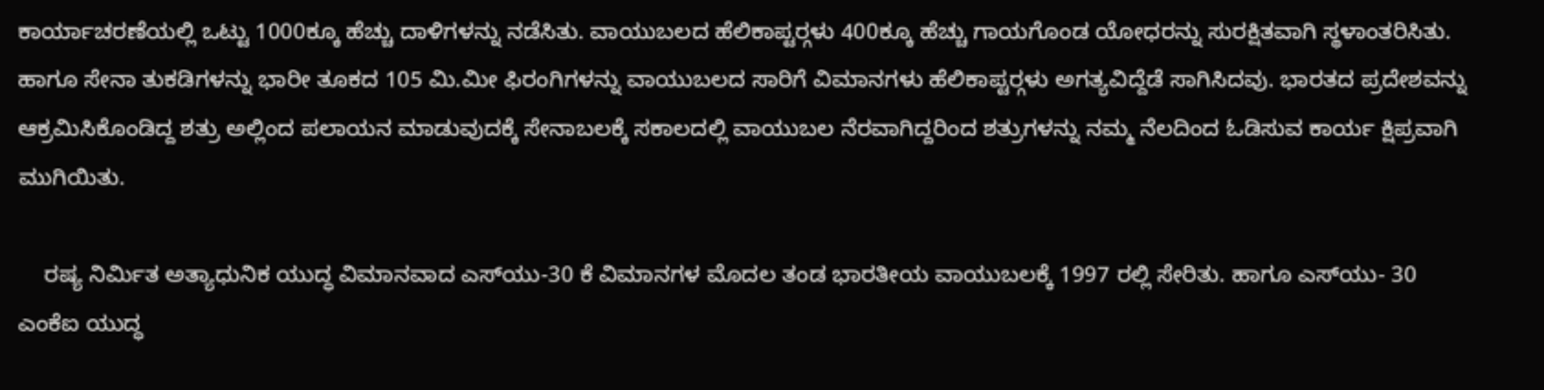ಕಾರ್ಯಾಚರಣೆಯಲ್ಲಿ ಒಟ್ಟು 1000ಕ್ಕೂ ಹೆಚ್ಚು ದಾಳಿಗಳನ್ನು ನಡೆಸಿತು. ವಾಯುಬಲದ ಹೆಲಿಕಾಪ್ಟರ್‍ಗಳು 400ಕ್ಕೂ ಹೆಚ್ಚು ಗಾಯಗೊಂಡ ಯೋಧರನ್ನು ಸುರಕ್ಷಿತವಾಗಿ ಸ್ಥಳಾಂತರಿಸಿತು. ಹಾಗೂ ಸೇನಾ ತುಕಡಿಗಳನ್ನು ಭಾರೀ ತೂಕದ 105 ಮಿ.ಮೀ ಫಿರಂಗಿಗಳನ್ನು ವಾಯುಬಲದ ಸಾರಿಗೆ ವಿಮಾನಗಳು ಹೆಲಿಕಾಪ್ಟರ್‍ಗಳು ಅಗತ್ಯವಿದ್ದೆಡೆ ಸಾಗಿಸಿದವು. ಭಾರತದ ಪ್ರದೇಶವನ್ನು ಆಕ್ರಮಿಸಿಕೊಂಡಿದ್ದ ಶತ್ರು ಅಲ್ಲಿಂದ ಪಲಾಯನ ಮಾಡುವುದಕ್ಕೆ ಸೇನಾಬಲಕ್ಕೆ ಸಕಾಲದಲ್ಲಿ ವಾಯುಬಲ ನೆರವಾಗಿದ್ದರಿಂದ ಶತ್ರುಗಳನ್ನು ನಮ್ಮ ನೆಲದಿಂದ ಓಡಿಸುವ ಕಾರ್ಯ ಕ್ಷಿಪ್ರವಾಗಿ ಮುಗಿಯಿತು.

    ರಷ್ಯ ನಿರ್ಮಿತ ಅತ್ಯಾಧುನಿಕ ಯುದ್ಧ ವಿಮಾನವಾದ ಎಸ್‍ಯು-30 ಕೆ ವಿಮಾನಗಳ ಮೊದಲ ತಂಡ ಭಾರತೀಯ ವಾಯುಬಲಕ್ಕೆ 1997 ರಲ್ಲಿ ಸೇರಿತು. ಹಾಗೂ ಎಸ್‍ಯು- 30 ಎಂಕೆಐ ಯುದ್ಧ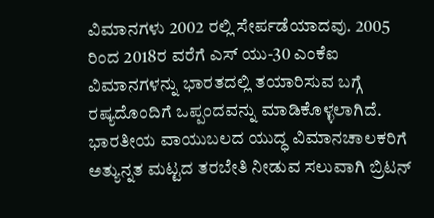ವಿಮಾನಗಳು 2002 ರಲ್ಲಿ ಸೇರ್ಪಡೆಯಾದವು. 2005 ರಿಂದ 2018ರ ವರೆಗೆ ಎಸ್ ಯು-30 ಎಂಕೆಐ ವಿಮಾನಗಳನ್ನು ಭಾರತದಲ್ಲಿ ತಯಾರಿಸುವ ಬಗ್ಗೆ ರಷ್ಯದೊಂದಿಗೆ ಒಪ್ಪಂದವನ್ನು ಮಾಡಿಕೊಳ್ಳಲಾಗಿದೆ. ಭಾರತೀಯ ವಾಯುಬಲದ ಯುದ್ಧ ವಿಮಾನಚಾಲಕರಿಗೆ ಅತ್ಯುನ್ನತ ಮಟ್ಟದ ತರಬೇತಿ ನೀಡುವ ಸಲುವಾಗಿ ಬ್ರಿಟನ್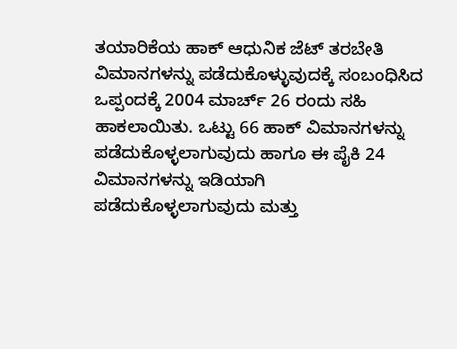ತಯಾರಿಕೆಯ ಹಾಕ್ ಆಧುನಿಕ ಜೆಟ್ ತರಬೇತಿ ವಿಮಾನಗಳನ್ನು ಪಡೆದುಕೊಳ್ಳುವುದಕ್ಕೆ ಸಂಬಂಧಿಸಿದ ಒಪ್ಪಂದಕ್ಕೆ 2004 ಮಾರ್ಚ್ 26 ರಂದು ಸಹಿ ಹಾಕಲಾಯಿತು. ಒಟ್ಟು 66 ಹಾಕ್ ವಿಮಾನಗಳನ್ನು ಪಡೆದುಕೊಳ್ಳಲಾಗುವುದು ಹಾಗೂ ಈ ಪೈಕಿ 24 ವಿಮಾನಗಳನ್ನು ಇಡಿಯಾಗಿ ಪಡೆದುಕೊಳ್ಳಲಾಗುವುದು ಮತ್ತು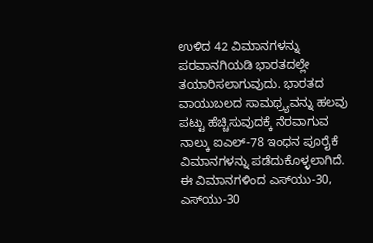ಉಳಿದ 42 ವಿಮಾನಗಳನ್ನು ಪರವಾನಗಿಯಡಿ ಭಾರತದಲ್ಲೇ ತಯಾರಿಸಲಾಗುವುದು. ಭಾರತದ ವಾಯುಬಲದ ಸಾಮಥ್ರ್ಯವನ್ನು ಹಲವು ಪಟ್ಟು ಹೆಚ್ಚಿಸುವುದಕ್ಕೆ ನೆರವಾಗುವ ನಾಲ್ಕು ಐಎಲ್-78 ಇಂಧನ ಪೂರೈಕೆ ವಿಮಾನಗಳನ್ನು ಪಡೆದುಕೊಳ್ಳಲಾಗಿದೆ. ಈ ವಿಮಾನಗಳಿಂದ ಎಸ್‍ಯು-30, ಎಸ್‍ಯು-30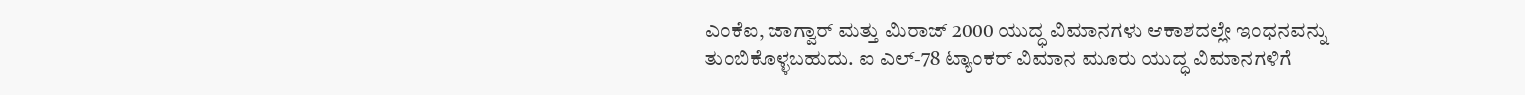ಎಂಕೆಐ, ಜಾಗ್ವಾರ್ ಮತ್ತು ಮಿರಾಜ್ 2000 ಯುದ್ಧ ವಿಮಾನಗಳು ಆಕಾಶದಲ್ಲೇ ಇಂಧನವನ್ನು ತುಂಬಿಕೊಳ್ಳಬಹುದು. ಐ ಎಲ್-78 ಟ್ಯಾಂಕರ್ ವಿಮಾನ ಮೂರು ಯುದ್ಧ ವಿಮಾನಗಳಿಗೆ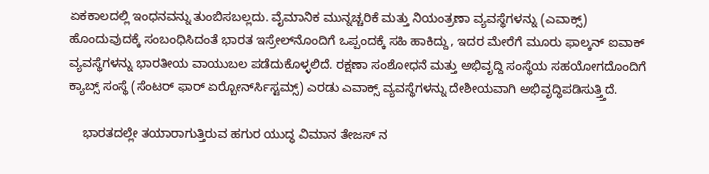ಏಕಕಾಲದಲ್ಲಿ ಇಂಧನವನ್ನು ತುಂಬಿಸಬಲ್ಲದು. ವೈಮಾನಿಕ ಮುನ್ನಚ್ಚರಿಕೆ ಮತ್ತು ನಿಯಂತ್ರಣಾ ವ್ಯವಸ್ಥೆಗಳನ್ನು (ಎವಾಕ್ಸ್) ಹೊಂದುವುದಕ್ಕೆ ಸಂಬಂಧಿಸಿದಂತೆ ಭಾರತ ಇಸ್ರೇಲ್‍ನೊಂದಿಗೆ ಒಪ್ಪಂದಕ್ಕೆ ಸಹಿ ಹಾಕಿದ್ದು, ಇದರ ಮೇರೆಗೆ ಮೂರು ಫಾಲ್ಕನ್ ಐವಾಕ್ ವ್ಯವಸ್ಥೆಗಳನ್ನು ಭಾರತೀಯ ವಾಯುಬಲ ಪಡೆದುಕೊಳ್ಳಲಿದೆ. ರಕ್ಷಣಾ ಸಂಶೋಧನೆ ಮತ್ತು ಅಭಿವೃದ್ದಿ ಸಂಸ್ಥೆಯ ಸಹಯೋಗದೊಂದಿಗೆ ಕ್ಯಾಬ್ಸ್ ಸಂಸ್ಥೆ (ಸೆಂಟರ್ ಫಾರ್ ಏರ್‍ಬೋರ್ನ್‍ಸಿಸ್ಟಮ್ಸ್) ಎರಡು ಎವಾಕ್ಸ್ ವ್ಯವಸ್ಥೆಗಳನ್ನು ದೇಶೀಯವಾಗಿ ಅಭಿವೃದ್ಧಿಪಡಿಸುತ್ತ್ತಿದೆ.

    ಭಾರತದಲ್ಲೇ ತಯಾರಾಗುತ್ತಿರುವ ಹಗುರ ಯುದ್ಧ ವಿಮಾನ ತೇಜಸ್ ನ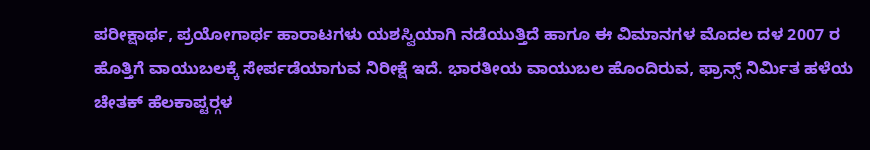ಪರೀಕ್ಷಾರ್ಥ, ಪ್ರಯೋಗಾರ್ಥ ಹಾರಾಟಗಳು ಯಶಸ್ವಿಯಾಗಿ ನಡೆಯುತ್ತಿದೆ ಹಾಗೂ ಈ ವಿಮಾನಗಳ ಮೊದಲ ದಳ 2007 ರ ಹೊತ್ತಿಗೆ ವಾಯುಬಲಕ್ಕೆ ಸೇರ್ಪಡೆಯಾಗುವ ನಿರೀಕ್ಷೆ ಇದೆ. ಭಾರತೀಯ ವಾಯುಬಲ ಹೊಂದಿರುವ, ಫ್ರಾನ್ಸ್ ನಿರ್ಮಿತ ಹಳೆಯ ಚೇತಕ್ ಹೆಲಕಾಪ್ಟರ್‍ಗಳ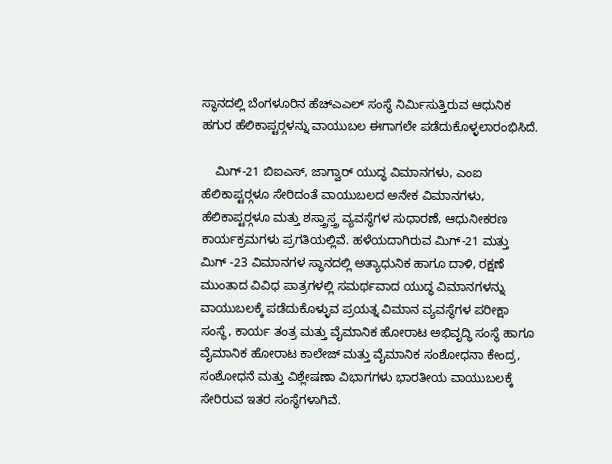ಸ್ಥಾನದಲ್ಲಿ ಬೆಂಗಳೂರಿನ ಹೆಚ್‍ಎಎಲ್ ಸಂಸ್ಥೆ ನಿರ್ಮಿಸುತ್ತಿರುವ ಆಧುನಿಕ ಹಗುರ ಹೆಲಿಕಾಪ್ಟರ್‍ಗಳನ್ನು ವಾಯುಬಲ ಈಗಾಗಲೇ ಪಡೆದುಕೊಳ್ಳಲಾರಂಭಿಸಿದೆ.

    ಮಿಗ್-21 ಬಿಐಎಸ್, ಜಾಗ್ವಾರ್ ಯುದ್ಧ ವಿಮಾನಗಳು, ಎಂಐ ಹೆಲಿಕಾಪ್ಟರ್‍ಗಳೂ ಸೇರಿದಂತೆ ವಾಯುಬಲದ ಅನೇಕ ವಿಮಾನಗಳು, ಹೆಲಿಕಾಪ್ಟರ್‍ಗಳೂ ಮತ್ತು ಶಸ್ತ್ರಾಸ್ತ್ರ ವ್ಯವಸ್ಥೆಗಳ ಸುಧಾರಣೆ, ಆಧುನೀಕರಣ ಕಾರ್ಯಕ್ರಮಗಳು ಪ್ರಗತಿಯಲ್ಲಿವೆ. ಹಳೆಯದಾಗಿರುವ ಮಿಗ್-21 ಮತ್ತು ಮಿಗ್ -23 ವಿಮಾನಗಳ ಸ್ಥಾನದಲ್ಲಿ ಅತ್ಯಾಧುನಿಕ ಹಾಗೂ ದಾಳಿ, ರಕ್ಷಣೆ ಮುಂತಾದ ವಿವಿಧ ಪಾತ್ರಗಳಲ್ಲಿ ಸಮರ್ಥವಾದ ಯುದ್ಧ ವಿಮಾನಗಳನ್ನು ವಾಯುಬಲಕ್ಕೆ ಪಡೆದುಕೊಳ್ಳುವ ಪ್ರಯತ್ನ ವಿಮಾನ ವ್ಯವಸ್ಥೆಗಳ ಪರೀಕ್ಷಾ ಸಂಸ್ಥೆ, ಕಾರ್ಯ ತಂತ್ರ ಮತ್ತು ವೈಮಾನಿಕ ಹೋರಾಟ ಅಭಿವೃದ್ಧಿ ಸಂಸ್ಥೆ ಹಾಗೂ ವೈಮಾನಿಕ ಹೋರಾಟ ಕಾಲೇಜ್ ಮತ್ತು ವೈಮಾನಿಕ ಸಂಶೋಧನಾ ಕೇಂದ್ರ, ಸಂಶೋಧನೆ ಮತ್ತು ವಿಶ್ಲೇಷಣಾ ವಿಭಾಗಗಳು ಭಾರತೀಯ ವಾಯುಬಲಕ್ಕೆ ಸೇರಿರುವ ಇತರ ಸಂಸ್ಥೆಗಳಾಗಿವೆ.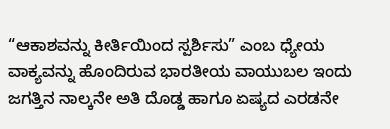“ಆಕಾಶವನ್ನು ಕೀರ್ತಿಯಿಂದ ಸ್ಪರ್ಶಿಸು” ಎಂಬ ಧ್ಯೇಯ ವಾಕ್ಯವನ್ನು ಹೊಂದಿರುವ ಭಾರತೀಯ ವಾಯುಬಲ ಇಂದು ಜಗತ್ತಿನ ನಾಲ್ಕನೇ ಅತಿ ದೊಡ್ಡ ಹಾಗೂ ಏಷ್ಯದ ಎರಡನೇ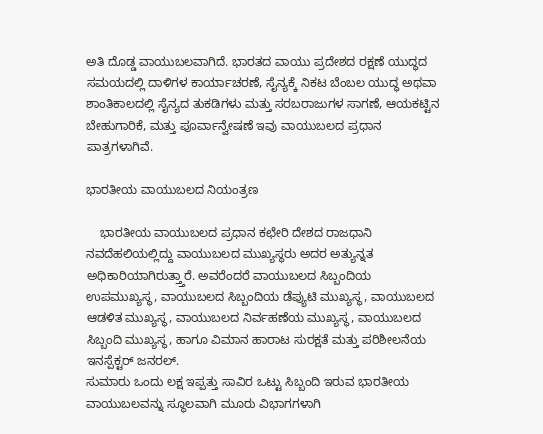ಅತಿ ದೊಡ್ಡ ವಾಯುಬಲವಾಗಿದೆ. ಭಾರತದ ವಾಯು ಪ್ರದೇಶದ ರಕ್ಷಣೆ ಯುದ್ಧದ ಸಮಯದಲ್ಲಿ ದಾಳಿಗಳ ಕಾರ್ಯಾಚರಣೆ, ಸೈನ್ಯಕ್ಕೆ ನಿಕಟ ಬೆಂಬಲ ಯುದ್ಧ ಅಥವಾ ಶಾಂತಿಕಾಲದಲ್ಲಿ ಸೈನ್ಯದ ತುಕಡಿಗಳು ಮತ್ತು ಸರಬರಾಜುಗಳ ಸಾಗಣೆ, ಆಯಕಟ್ಟಿನ ಬೇಹುಗಾರಿಕೆ, ಮತ್ತು ಪೂರ್ವಾನ್ವೇಷಣೆ ಇವು ವಾಯುಬಲದ ಪ್ರಧಾನ ಪಾತ್ರಗಳಾಗಿವೆ.

ಭಾರತೀಯ ವಾಯುಬಲದ ನಿಯಂತ್ರಣ

    ಭಾರತೀಯ ವಾಯುಬಲದ ಪ್ರಧಾನ ಕಛೇರಿ ದೇಶದ ರಾಜಧಾನಿ ನವದೆಹಲಿಯಲ್ಲಿದ್ದು ವಾಯುಬಲದ ಮುಖ್ಯಸ್ಥರು ಅದರ ಅತ್ಯುನ್ನತ ಅಧಿಕಾರಿಯಾಗಿರುತ್ತ್ತಾರೆ. ಅವರೆಂದರೆ ವಾಯುಬಲದ ಸಿಬ್ಬಂದಿಯ ಉಪಮುಖ್ಯಸ್ಥ, ವಾಯುಬಲದ ಸಿಬ್ಬಂದಿಯ ಡೆಪ್ಯುಟಿ ಮುಖ್ಯಸ್ಥ, ವಾಯುಬಲದ ಆಡಳಿತ ಮುಖ್ಯಸ್ಥ, ವಾಯುಬಲದ ನಿರ್ವಹಣೆಯ ಮುಖ್ಯಸ್ಥ, ವಾಯುಬಲದ ಸಿಬ್ಬಂದಿ ಮುಖ್ಯಸ್ಥ, ಹಾಗೂ ವಿಮಾನ ಹಾರಾಟ ಸುರಕ್ಷತೆ ಮತ್ತು ಪರಿಶೀಲನೆಯ ಇನಸ್ಪೆಕ್ಟರ್ ಜನರಲ್.
ಸುಮಾರು ಒಂದು ಲಕ್ಷ ಇಪ್ಪತ್ತು ಸಾವಿರ ಒಟ್ಟು ಸಿಬ್ಬಂದಿ ಇರುವ ಭಾರತೀಯ ವಾಯುಬಲವನ್ನು ಸ್ಥೂಲವಾಗಿ ಮೂರು ವಿಭಾಗಗಳಾಗಿ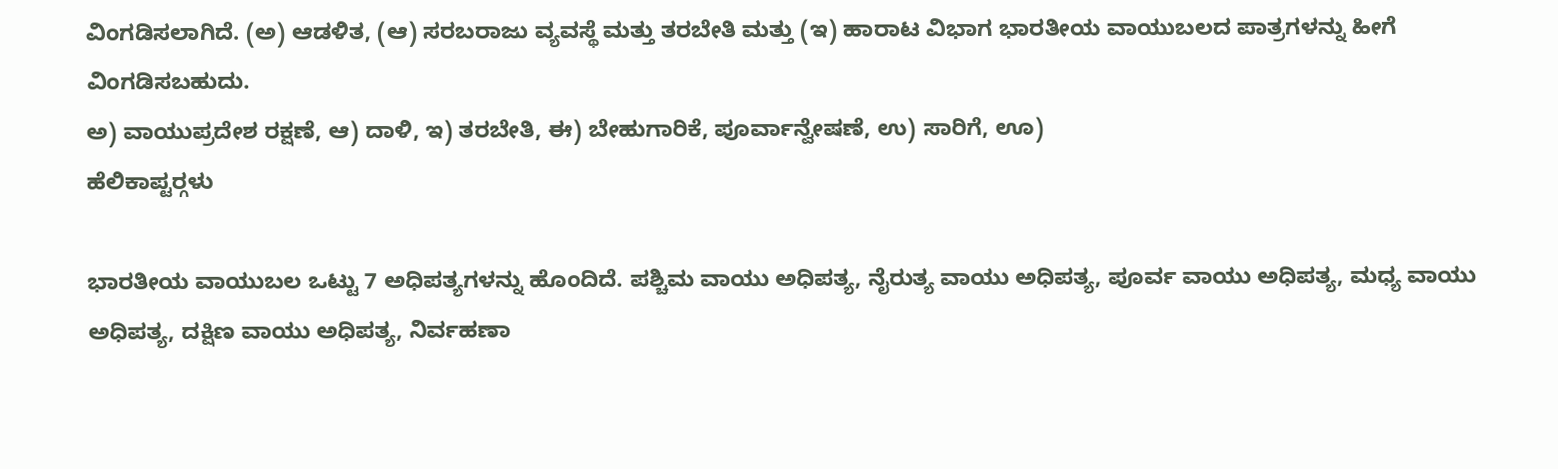ವಿಂಗಡಿಸಲಾಗಿದೆ. (ಅ) ಆಡಳಿತ, (ಆ) ಸರಬರಾಜು ವ್ಯವಸ್ಥೆ ಮತ್ತು ತರಬೇತಿ ಮತ್ತು (ಇ) ಹಾರಾಟ ವಿಭಾಗ ಭಾರತೀಯ ವಾಯುಬಲದ ಪಾತ್ರಗಳನ್ನು ಹೀಗೆ ವಿಂಗಡಿಸಬಹುದು.
ಅ) ವಾಯುಪ್ರದೇಶ ರಕ್ಷಣೆ, ಆ) ದಾಳಿ, ಇ) ತರಬೇತಿ, ಈ) ಬೇಹುಗಾರಿಕೆ, ಪೂರ್ವಾನ್ವೇಷಣೆ, ಉ) ಸಾರಿಗೆ, ಊ)
ಹೆಲಿಕಾಪ್ಟರ್‍ಗಳು

ಭಾರತೀಯ ವಾಯುಬಲ ಒಟ್ಟು 7 ಅಧಿಪತ್ಯಗಳನ್ನು ಹೊಂದಿದೆ. ಪಶ್ಚಿಮ ವಾಯು ಅಧಿಪತ್ಯ, ನೈರುತ್ಯ ವಾಯು ಅಧಿಪತ್ಯ, ಪೂರ್ವ ವಾಯು ಅಧಿಪತ್ಯ, ಮಧ್ಯ ವಾಯು ಅಧಿಪತ್ಯ, ದಕ್ಷಿಣ ವಾಯು ಅಧಿಪತ್ಯ, ನಿರ್ವಹಣಾ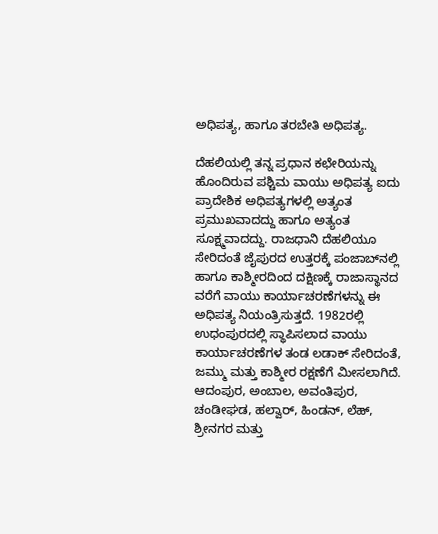ಅಧಿಪತ್ಯ, ಹಾಗೂ ತರಬೇತಿ ಅಧಿಪತ್ಯ.

ದೆಹಲಿಯಲ್ಲಿ ತನ್ನ ಪ್ರಧಾನ ಕಛೇರಿಯನ್ನು ಹೊಂದಿರುವ ಪಶ್ಚಿಮ ವಾಯು ಅಧಿಪತ್ಯ ಐದು ಪ್ರಾದೇಶಿಕ ಅಧಿಪತ್ಯಗಳಲ್ಲಿ ಅತ್ಯಂತ ಪ್ರಮುಖವಾದದ್ದು ಹಾಗೂ ಅತ್ಯಂತ ಸೂಕ್ಷ್ಮವಾದದ್ದು. ರಾಜಧಾನಿ ದೆಹಲಿಯೂ ಸೇರಿದಂತೆ ಜೈಪುರದ ಉತ್ತರಕ್ಕೆ ಪಂಜಾಬ್‍ನಲ್ಲಿ ಹಾಗೂ ಕಾಶ್ಮೀರದಿಂದ ದಕ್ಷಿಣಕ್ಕೆ ರಾಜಾಸ್ಥಾನದ ವರೆಗೆ ವಾಯು ಕಾರ್ಯಾಚರಣೆಗಳನ್ನು ಈ ಅಧಿಪತ್ಯ ನಿಯಂತ್ರಿಸುತ್ತದೆ. 1982ರಲ್ಲಿ ಉಧಂಪುರದಲ್ಲಿ ಸ್ಥಾಪಿಸಲಾದ ವಾಯು ಕಾರ್ಯಾಚರಣೆಗಳ ತಂಡ ಲಡಾಕ್ ಸೇರಿದಂತೆ, ಜಮ್ಮು ಮತ್ತು ಕಾಶ್ಮೀರ ರಕ್ಷಣೆಗೆ ಮೀಸಲಾಗಿದೆ. ಆದಂಪುರ, ಅಂಬಾಲ, ಅವಂತಿಪುರ, ಚಂಡೀಘಡ, ಹಲ್ವಾರ್, ಹಿಂಡನ್, ಲೆಹ್, ಶ್ರೀನಗರ ಮತ್ತು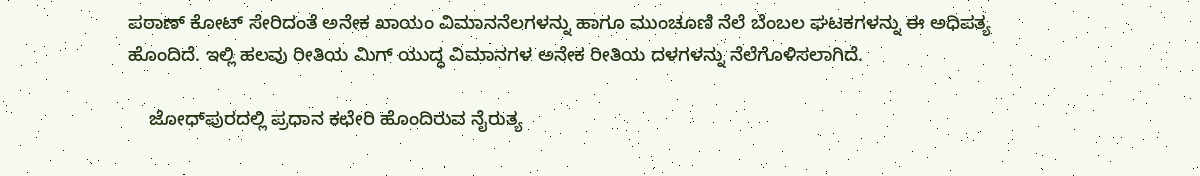ಪಠಾಣ್ ಕೋಟ್ ಸೇರಿದಂತೆ ಅನೇಕ ಖಾಯಂ ವಿಮಾನನೆಲಗಳನ್ನು ಹಾಗೂ ಮುಂಚೂಣಿ ನೆಲೆ ಬೆಂಬಲ ಘಟಕಗಳನ್ನು ಈ ಅಧಿಪತ್ಯ ಹೊಂದಿದೆ. ಇಲ್ಲಿ ಹಲವು ರೀತಿಯ ಮಿಗ್ ಯುದ್ಧ ವಿಮಾನಗಳ ಅನೇಕ ರೀತಿಯ ದಳಗಳನ್ನು ನೆಲೆಗೊಳಿಸಲಾಗಿದೆ.

    ಜೋಧ್‍ಪುರದಲ್ಲಿ ಪ್ರಧಾನ ಕಛೇರಿ ಹೊಂದಿರುವ ನೈರುತ್ಯ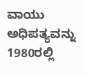ವಾಯು ಅಧಿಪತ್ಯವನ್ನು 1980ರಲ್ಲಿ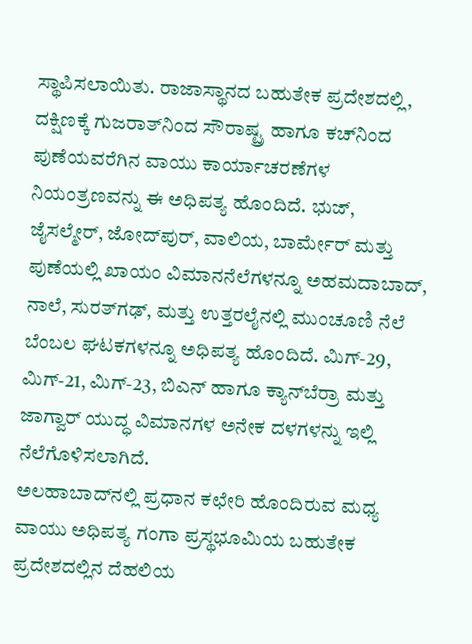ಸ್ಥಾಪಿಸಲಾಯಿತು. ರಾಜಾಸ್ಥಾನದ ಬಹುತೇಕ ಪ್ರದೇಶದಲ್ಲಿ, ದಕ್ಷಿಣಕ್ಕೆ ಗುಜರಾತ್‍ನಿಂದ ಸೌರಾಷ್ಟ್ರ ಹಾಗೂ ಕಚ್‍ನಿಂದ ಪುಣೆಯವರೆಗಿನ ವಾಯು ಕಾರ್ಯಾಚರಣೆಗಳ ನಿಯಂತ್ರಣವನ್ನು ಈ ಅಧಿಪತ್ಯ ಹೊಂದಿದೆ. ಭುಜ್, ಜೈಸಲ್ಮೇರ್, ಜೋದ್‍ಪುರ್, ವಾಲಿಯ, ಬಾರ್ಮೇರ್ ಮತ್ತು ಪುಣೆಯಲ್ಲಿ ಖಾಯಂ ವಿಮಾನನೆಲೆಗಳನ್ನೂ ಅಹಮದಾಬಾದ್, ನಾಲೆ, ಸುರತ್‍ಗಢ್, ಮತ್ತು ಉತ್ತರಲೈನಲ್ಲಿ ಮುಂಚೂಣಿ ನೆಲೆ ಬೆಂಬಲ ಘಟಕಗಳನ್ನೂ ಅಧಿಪತ್ಯ ಹೊಂದಿದೆ. ಮಿಗ್-29, ಮಿಗ್-21, ಮಿಗ್-23, ಬಿಎನ್ ಹಾಗೂ ಕ್ಯಾನ್‍ಬೆರ್ರಾ ಮತ್ತು ಜಾಗ್ವಾರ್ ಯುದ್ಧ ವಿಮಾನಗಳ ಅನೇಕ ದಳಗಳನ್ನು ಇಲ್ಲಿ ನೆಲೆಗೊಳಿಸಲಾಗಿದೆ.
ಅಲಹಾಬಾದ್‍ನಲ್ಲಿ ಪ್ರಧಾನ ಕಛೇರಿ ಹೊಂದಿರುವ ಮಧ್ಯ ವಾಯು ಅಧಿಪತ್ಯ ಗಂಗಾ ಪ್ರಸ್ಥಭೂಮಿಯ ಬಹುತೇಕ ಪ್ರದೇಶದಲ್ಲಿನ ದೆಹಲಿಯ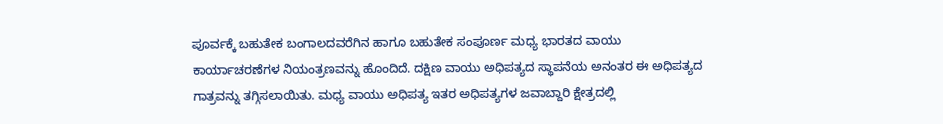ಪೂರ್ವಕ್ಕೆ ಬಹುತೇಕ ಬಂಗಾಲದವರೆಗಿನ ಹಾಗೂ ಬಹುತೇಕ ಸಂಪೂರ್ಣ ಮಧ್ಯ ಭಾರತದ ವಾಯು ಕಾರ್ಯಾಚರಣೆಗಳ ನಿಯಂತ್ರಣವನ್ನು ಹೊಂದಿದೆ. ದಕ್ಷಿಣ ವಾಯು ಅಧಿಪತ್ಯದ ಸ್ಥಾಪನೆಯ ಅನಂತರ ಈ ಅಧಿಪತ್ಯದ ಗಾತ್ರವನ್ನು ತಗ್ಗಿಸಲಾಯಿತು. ಮಧ್ಯ ವಾಯು ಅಧಿಪತ್ಯ ಇತರ ಅಧಿಪತ್ಯಗಳ ಜವಾಬ್ದಾರಿ ಕ್ಷೇತ್ರದಲ್ಲಿ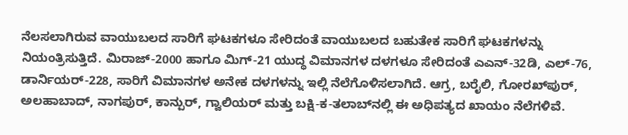ನೆಲಸಲಾಗಿರುವ ವಾಯುಬಲದ ಸಾರಿಗೆ ಘಟಕಗಳೂ ಸೇರಿದಂತೆ ವಾಯುಬಲದ ಬಹುತೇಕ ಸಾರಿಗೆ ಘಟಕಗಳನ್ನು ನಿಯಂತ್ರಿಸುತ್ತಿದೆ. ಮಿರಾಜ್-2000 ಹಾಗೂ ಮಿಗ್-21 ಯುದ್ಧ ವಿಮಾನಗಳ ದಳಗಳೂ ಸೇರಿದಂತೆ ಎಎನ್-32ಡಿ, ಎಲ್-76, ಡಾರ್ನಿಯರ್-228, ಸಾರಿಗೆ ವಿಮಾನಗಳ ಅನೇಕ ದಳಗಳನ್ನು ಇಲ್ಲಿ ನೆಲೆಗೊಳಿಸಲಾಗಿದೆ. ಆಗ್ರ, ಬರೈಲಿ, ಗೋರಖ್‍ಪುರ್, ಅಲಹಾಬಾದ್, ನಾಗಪುರ್, ಕಾನ್ಪುರ್, ಗ್ವಾಲಿಯರ್ ಮತ್ತು ಬಕ್ಷಿ-ಕ-ತಲಾಬ್‍ನಲ್ಲಿ ಈ ಅಧಿಪತ್ಯದ ಖಾಯಂ ನೆಲೆಗಳಿವೆ.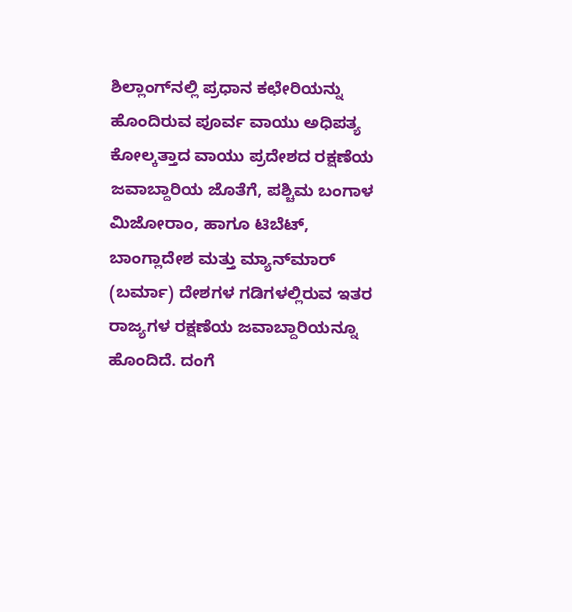ಶಿಲ್ಲಾಂಗ್‍ನಲ್ಲಿ ಪ್ರಧಾನ ಕಛೇರಿಯನ್ನು ಹೊಂದಿರುವ ಪೂರ್ವ ವಾಯು ಅಧಿಪತ್ಯ ಕೋಲ್ಕತ್ತಾದ ವಾಯು ಪ್ರದೇಶದ ರಕ್ಷಣೆಯ ಜವಾಬ್ದಾರಿಯ ಜೊತೆಗೆ, ಪಶ್ಚಿಮ ಬಂಗಾಳ ಮಿಜೋರಾಂ, ಹಾಗೂ ಟಿಬೆಟ್, ಬಾಂಗ್ಲಾದೇಶ ಮತ್ತು ಮ್ಯಾನ್‍ಮಾರ್ (ಬರ್ಮಾ) ದೇಶಗಳ ಗಡಿಗಳಲ್ಲಿರುವ ಇತರ ರಾಜ್ಯಗಳ ರಕ್ಷಣೆಯ ಜವಾಬ್ದಾರಿಯನ್ನೂ ಹೊಂದಿದೆ. ದಂಗೆ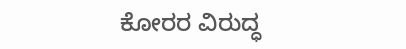ಕೋರರ ವಿರುದ್ಧ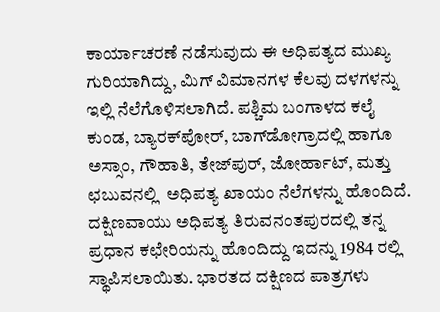ಕಾರ್ಯಾಚರಣೆ ನಡೆಸುವುದು ಈ ಅಧಿಪತ್ಯದ ಮುಖ್ಯ ಗುರಿಯಾಗಿದ್ದು, ಮಿಗ್ ವಿಮಾನಗಳ ಕೆಲವು ದಳಗಳನ್ನು ಇಲ್ಲಿ ನೆಲೆಗೊಳಿಸಲಾಗಿದೆ. ಪಶ್ಚಿಮ ಬಂಗಾಳದ ಕಲೈ ಕುಂಡ, ಬ್ಯಾರಕ್‍ಪೋರ್, ಬಾಗ್‍ಡೋಗ್ರಾದಲ್ಲಿ ಹಾಗೂ ಅಸ್ಸಾಂ, ಗೌಹಾತಿ, ತೇಜ್‍ಪುರ್, ಜೋರ್ಹಾಟ್, ಮತ್ತು ಛಬುವನಲ್ಲಿ  ಅಧಿಪತ್ಯ ಖಾಯಂ ನೆಲೆಗಳನ್ನು ಹೊಂದಿದೆ. ದಕ್ಷಿಣವಾಯು ಅಧಿಪತ್ಯ ತಿರುವನಂತಪುರದಲ್ಲಿ ತನ್ನ ಪ್ರಧಾನ ಕಛೇರಿಯನ್ನು ಹೊಂದಿದ್ದು ಇದನ್ನು 1984 ರಲ್ಲಿ ಸ್ಥಾಪಿಸಲಾಯಿತು. ಭಾರತದ ದಕ್ಷಿಣದ ಪಾತ್ರಗಳು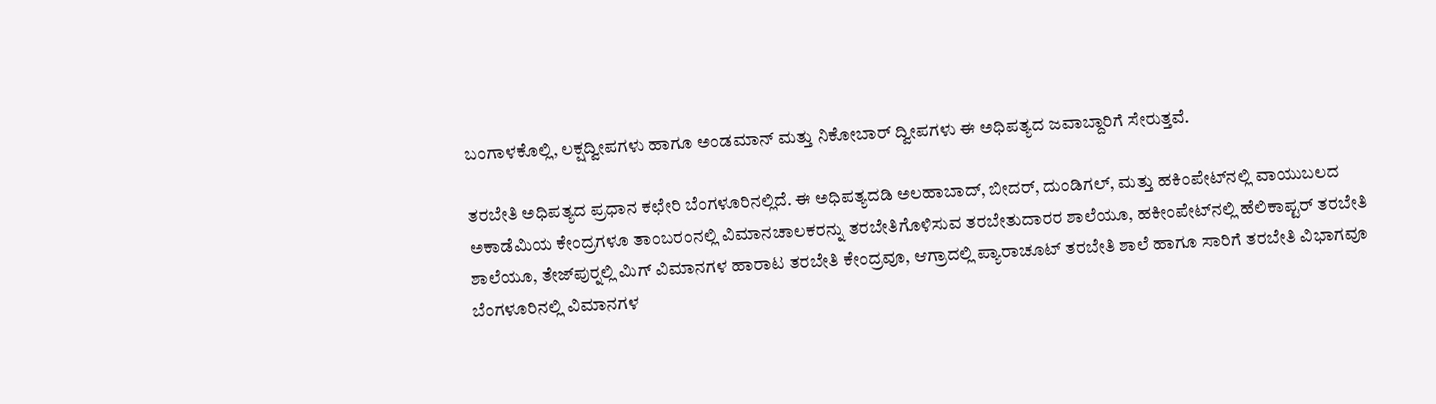ಬಂಗಾಳಕೊಲ್ಲಿ, ಲಕ್ಷದ್ವೀಪಗಳು ಹಾಗೂ ಅಂಡಮಾನ್ ಮತ್ತು ನಿಕೋಬಾರ್ ದ್ವೀಪಗಳು ಈ ಅಧಿಪತ್ಯದ ಜವಾಬ್ದಾರಿಗೆ ಸೇರುತ್ತವೆ.

ತರಬೇತಿ ಅಧಿಪತ್ಯದ ಪ್ರಧಾನ ಕಛೇರಿ ಬೆಂಗಳೂರಿನಲ್ಲಿದೆ. ಈ ಅಧಿಪತ್ಯದಡಿ ಅಲಹಾಬಾದ್, ಬೀದರ್, ದುಂಡಿಗಲ್, ಮತ್ತು ಹಕಿಂಪೇಟ್‍ನಲ್ಲಿ ವಾಯುಬಲದ ಅಕಾಡೆಮಿಯ ಕೇಂದ್ರಗಳೂ ತಾಂಬರಂನಲ್ಲಿ ವಿಮಾನಚಾಲಕರನ್ನು ತರಬೇತಿಗೊಳಿಸುವ ತರಬೇತುದಾರರ ಶಾಲೆಯೂ, ಹಕೀಂಪೇಟ್‍ನಲ್ಲಿ ಹೆಲಿಕಾಪ್ಟರ್ ತರಬೇತಿ ಶಾಲೆಯೂ, ತೇಜ್‍ಪುರ್‍ನಲ್ಲಿ ಮಿಗ್ ವಿಮಾನಗಳ ಹಾರಾಟ ತರಬೇತಿ ಕೇಂದ್ರವೂ, ಆಗ್ರಾದಲ್ಲಿ ಪ್ಯಾರಾಚೂಟ್ ತರಬೇತಿ ಶಾಲೆ ಹಾಗೂ ಸಾರಿಗೆ ತರಬೇತಿ ವಿಭಾಗವೂ ಬೆಂಗಳೂರಿನಲ್ಲಿ ವಿಮಾನಗಳ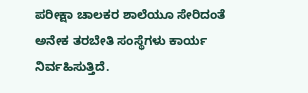ಪರೀಕ್ಷಾ ಚಾಲಕರ ಶಾಲೆಯೂ ಸೇರಿದಂತೆ ಅನೇಕ ತರಬೇತಿ ಸಂಸ್ಥೆಗಳು ಕಾರ್ಯ ನಿರ್ವಹಿಸುತ್ತಿದೆ.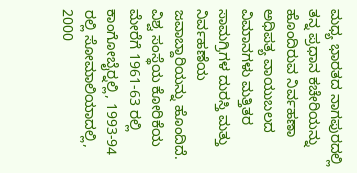ಮಧ್ಯ ಭಾರತದ ನಾಗಪುರದಲ್ಲಿ ತನ್ನ ಪ್ರಧಾನ ಕಚೇರಿಯನ್ನು ಹೊಂದಿರುವ ನಿರ್ವಹಣಾ ಅಧಿಪತ್ಯ ವಾಯುಬಲದ ವಿಮಾನಗಳು ಮತ್ತಿತರ ಸಾಮಗ್ರಿಗಳ ದುರಸ್ತಿ ಮತ್ತು ನಿರ್ವಹಣೆಯ ಜವಾಬ್ದಾರಿಯನ್ನು ಹೊಂದಿದೆ.
ವಿಶ್ವ ಸಂಸ್ಥೆಯ ಕೋರಿಕೆಯ ಮೇರೆಗೆ 1961-63 ರಲ್ಲಿ ಕಾಂಗೋಬೈರ್‍ನಲ್ಲಿ, 1993-94 ರಲ್ಲಿ ಸೋಮಾಲಿಯಾದಲ್ಲಿ, 2000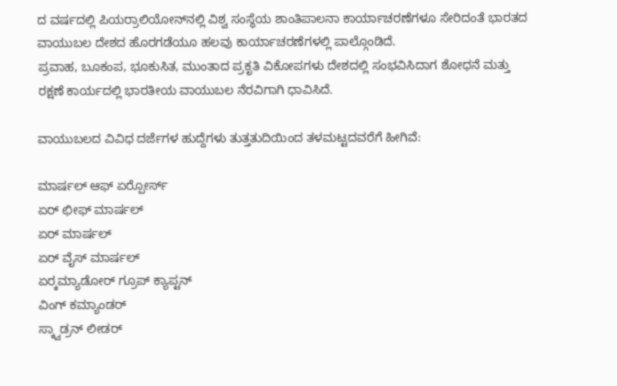ದ ವರ್ಷದಲ್ಲಿ ಪಿಯರ್ರಾಲಿಯೋನ್‍ನಲ್ಲಿ ವಿಶ್ವ ಸಂಸ್ಥೆಯ ಶಾಂತಿಪಾಲನಾ ಕಾರ್ಯಾಚರಣೆಗಳೂ ಸೇರಿದಂತೆ ಭಾರತದ ವಾಯುಬಲ ದೇಶದ ಹೊರಗಡೆಯೂ ಹಲವು ಕಾರ್ಯಾಚರಣೆಗಳಲ್ಲಿ ಪಾಲ್ಗೊಂಡಿದೆ.
ಪ್ರವಾಹ, ಬೂಕಂಪ, ಭೂಕುಸಿತ, ಮುಂತಾದ ಪ್ರಕೃತಿ ವಿಕೋಪಗಳು ದೇಶದಲ್ಲಿ ಸಂಭವಿಸಿದಾಗ ಶೋಧನೆ ಮತ್ತು ರಕ್ಷಣೆ ಕಾರ್ಯದಲ್ಲಿ ಭಾರತೀಯ ವಾಯುಬಲ ನೆರವಿಗಾಗಿ ಧಾವಿಸಿದೆ.

ವಾಯುಬಲದ ವಿವಿಧ ದರ್ಜೆಗಳ ಹುದ್ದೆಗಳು ತುತ್ತತುದಿಯಿಂದ ತಳಮಟ್ಟದವರೆಗೆ ಹೀಗಿವೆ:

ಮಾರ್ಷಲ್ ಆಫ್ ಏರ್‍ಪೋರ್ಸ್
ಏರ್ ಛೀಫ್ ಮಾರ್ಷಲ್
ಏರ್ ಮಾರ್ಷಲ್
ಏರ್ ವೈಸ್ ಮಾರ್ಷಲ್
ಏರ್‍ಕಮ್ಯಾಡೋರ್ ಗ್ರೂಪ್ ಕ್ಯಾಪ್ಟನ್
ವಿಂಗ್ ಕಮ್ಯಾಂಡರ್
ಸ್ಕ್ವಾಡ್ರನ್ ಲೀಡರ್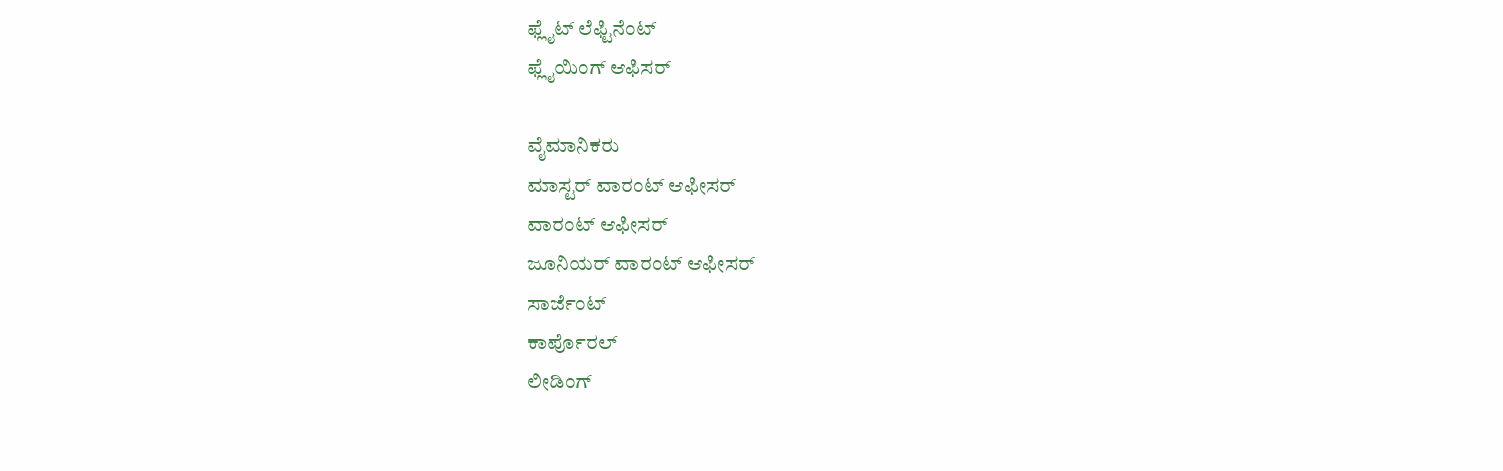ಫ್ಲೈಟ್ ಲೆಫ್ಟಿನೆಂಟ್
ಫ್ಲೈಯಿಂಗ್ ಆಫಿಸರ್

ವೈಮಾನಿಕರು
ಮಾಸ್ಟರ್ ವಾರಂಟ್ ಆಫೀಸರ್
ವಾರಂಟ್ ಆಫೀಸರ್
ಜೂನಿಯರ್ ವಾರಂಟ್ ಆಫೀಸರ್
ಸಾರ್ಜೆಂಟ್
ಕಾರ್ಪೊರಲ್
ಲೀಡಿಂಗ್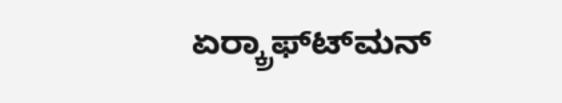ಏರ್‍ಕ್ರಾಫ್ಟ್‍ಮನ್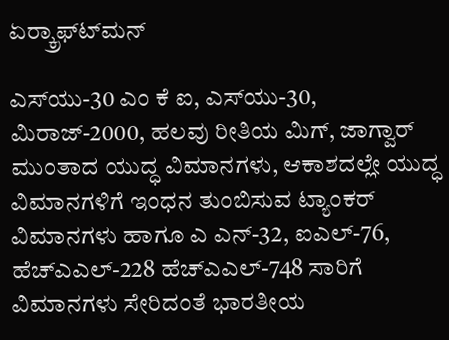ಏರ್‍ಕ್ರಾಫ್ಟ್‍ಮನ್

ಎಸ್‍ಯು-30 ಎಂ ಕೆ ಐ, ಎಸ್‍ಯು-30, ಮಿರಾಜ್-2000, ಹಲವು ರೀತಿಯ ಮಿಗ್, ಜಾಗ್ವಾರ್ ಮುಂತಾದ ಯುದ್ಧ ವಿಮಾನಗಳು, ಆಕಾಶದಲ್ಲೇ ಯುದ್ಧ ವಿಮಾನಗಳಿಗೆ ಇಂಧನ ತುಂಬಿಸುವ ಟ್ಯಾಂಕರ್ ವಿಮಾನಗಳು ಹಾಗೂ ಎ ಎನ್-32, ಐಎಲ್-76, ಹೆಚ್‍ಎಎಲ್-228 ಹೆಚ್‍ಎಎಲ್-748 ಸಾರಿಗೆ ವಿಮಾನಗಳು ಸೇರಿದಂತೆ ಭಾರತೀಯ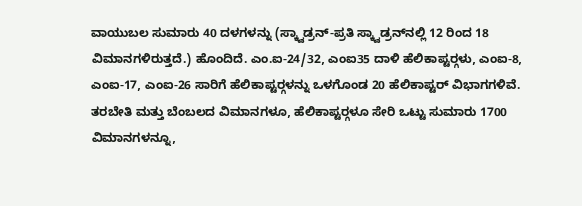ವಾಯುಬಲ ಸುಮಾರು 40 ದಳಗಳನ್ನು (ಸ್ಕ್ವಾಡ್ರನ್-ಪ್ರತಿ ಸ್ಕ್ವಾಡ್ರನ್‍ನಲ್ಲಿ 12 ರಿಂದ 18 ವಿಮಾನಗಳಿರುತ್ತದೆ.) ಹೊಂದಿದೆ. ಎಂ.ಐ-24/32, ಎಂಐ35 ದಾಳಿ ಹೆಲಿಕಾಪ್ಟರ್‍ಗಳು, ಎಂಐ-8, ಎಂಐ-17, ಎಂಐ-26 ಸಾರಿಗೆ ಹೆಲಿಕಾಪ್ಟರ್‍ಗಳನ್ನು ಒಳಗೊಂಡ 20 ಹೆಲಿಕಾಪ್ಟರ್ ವಿಭಾಗಗಳಿವೆ. ತರಬೇತಿ ಮತ್ತು ಬೆಂಬಲದ ವಿಮಾನಗಳೂ, ಹೆಲಿಕಾಪ್ಟರ್‍ಗಳೂ ಸೇರಿ ಒಟ್ಟು ಸುಮಾರು 1700 ವಿಮಾನಗಳನ್ನೂ,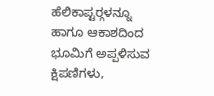ಹೆಲಿಕಾಪ್ಟರ್‍ಗಳನ್ನೂ ಹಾಗೂ ಆಕಾಶದಿಂದ ಭೂಮಿಗೆ ಅಪ್ಪಳಿಸುವ ಕ್ಷಿಪಣಿಗಳು,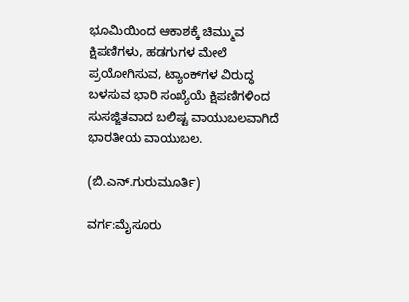ಭೂಮಿಯಿಂದ ಆಕಾಶಕ್ಕೆ ಚಿಮ್ಮುವ ಕ್ಷಿಪಣಿಗಳು, ಹಡಗುಗಳ ಮೇಲೆ ಪ್ರಯೋಗಿಸುವ, ಟ್ಯಾಂಕ್‍ಗಳ ವಿರುದ್ಧ ಬಳಸುವ ಭಾರಿ ಸಂಖ್ಯೆಯೆ ಕ್ಷಿಪಣಿಗಳಿಂದ ಸುಸಜ್ಜಿತವಾದ ಬಲಿಷ್ಟ ವಾಯುಬಲವಾಗಿದೆ ಭಾರತೀಯ ವಾಯುಬಲ.

(ಬಿ.ಎನ್.ಗುರುಮೂರ್ತಿ)

ವರ್ಗ:ಮೈಸೂರು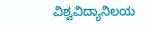ವಿಶ್ವವಿದ್ಯಾನಿಲಯ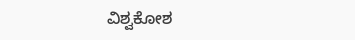ವಿಶ್ವಕೋಶ